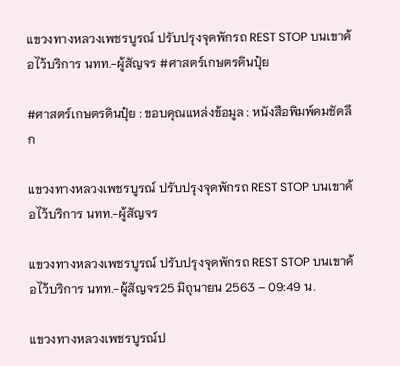แขวงทางหลวงเพชรบูรณ์ ปรับปรุงจุดพักรถ REST STOP บนเขาค้อไว้บริการ นทท.-ผู้สัญจร #ศาสตร์เกษตรดินปุ๋ย

#ศาสตร์เกษตรดินปุ๋ย : ขอบคุณแหล่งข้อมูล : หนังสือพิมพ์คมชัดลึก

แขวงทางหลวงเพชรบูรณ์ ปรับปรุงจุดพักรถ REST STOP บนเขาค้อไว้บริการ นทท.-ผู้สัญจร

แขวงทางหลวงเพชรบูรณ์ ปรับปรุงจุดพักรถ REST STOP บนเขาค้อไว้บริการ นทท.-ผู้สัญจร25 มิถุนายน 2563 – 09:49 น.

แขวงทางหลวงเพชรบูรณ์ป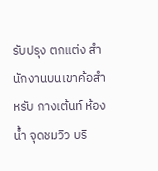รับปรุง ตกแต่ง สำนักงานบนเขาค้อสำหรับ กางเต้นท์ ห้องน้ำ จุดชมวิว บริ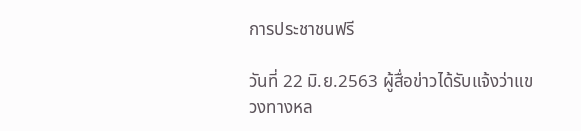การประชาชนฟรี

วันที่ 22 มิ.ย.2563 ผู้สื่อข่าวได้รับแจ้งว่าแขวงทางหล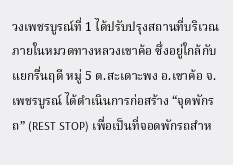วงเพชรบูรณ์ที่ 1 ได้ปรับปรุงสถานที่บริเวณภายในหมวดทางหลวงเขาค้อ ซึ่งอยู่ใกล้กับแยกรื่นฤดี หมู่ 5 ต.สะเดาะพง อ.เขาค้อ จ.เพชรบูรณ์ ได้ดำเนินการก่อสร้าง “จุดพักรถ” (REST STOP) เพื่อเป็นที่จอดพักรถสำห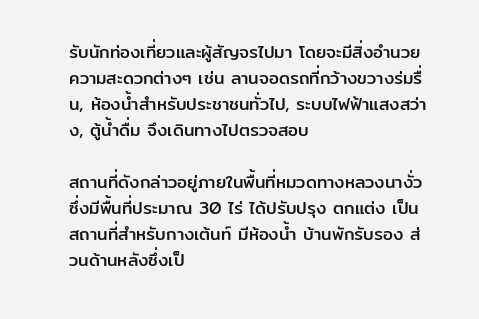รับนักท่องเที่ยวและผู้สัญจรไปมา โดยจะมีสิ่งอำนวยความสะดวกต่างๆ เช่น ลานจอดรถที่กว้างขวางร่มรื่น, ห้องน้ำสำหรับประชาชนทั่วไป, ระบบไฟฟ้าแสงสว่าง, ตู้น้ำดื่ม จึงเดินทางไปตรวจสอบ

สถานที่ดังกล่าวอยู่ภายในพื้นที่หมวดทางหลวงนางั่ว ซึ่งมีพื้นที่ประมาณ 30 ไร่ ได้ปรับปรุง ตกแต่ง เป็นสถานที่สำหรับกางเต้นท์ มีห้องน้ำ บ้านพักรับรอง ส่วนด้านหลังซึ่งเป็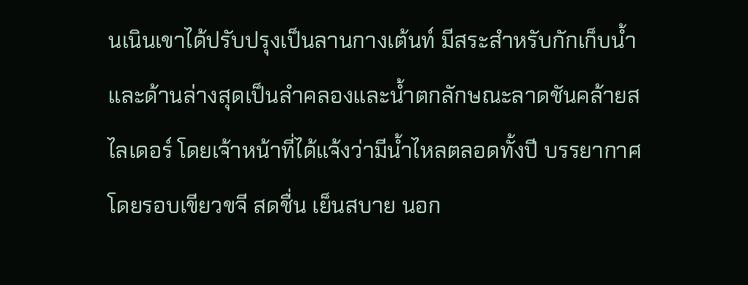นเนินเขาได้ปรับปรุงเป็นลานกางเต้นท์ มีสระสำหรับกักเก็บน้ำ และด้านล่างสุดเป็นลำคลองและน้ำตกลักษณะลาดชันคล้ายสไลเดอร์ โดยเจ้าหน้าที่ได้แจ้งว่ามีน้ำไหลตลอดทั้งปี บรรยากาศโดยรอบเขียวขจี สดชื่น เย็นสบาย นอก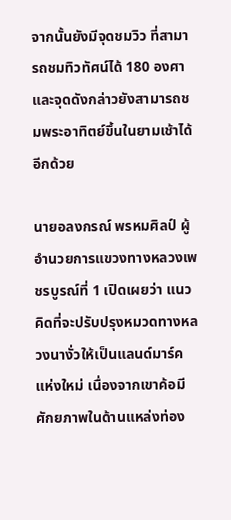จากนั้นยังมีจุดชมวิว ที่สามารถชมทิวทัศน์ได้ 180 องศา และจุดดังกล่าวยังสามารถชมพระอาทิตย์ขึ้นในยามเช้าได้อีกด้วย

นายอลงกรณ์ พรหมศิลป์ ผู้อำนวยการแขวงทางหลวงเพชรบูรณ์ที่ 1 เปิดเผยว่า แนวคิดที่จะปรับปรุงหมวดทางหลวงนางั่วให้เป็นแลนด์มาร์คแห่งใหม่ เนื่องจากเขาค้อมีศักยภาพในด้านแหล่งท่อง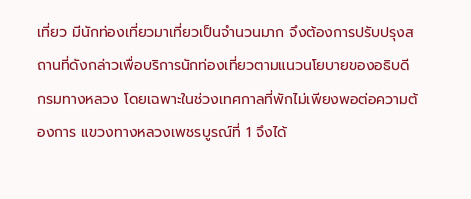เที่ยว มีนักท่องเที่ยวมาเที่ยวเป็นจำนวนมาก จึงต้องการปรับปรุงสถานที่ดังกล่าวเพื่อบริการนักท่องเที่ยวตามแนวนโยบายของอธิบดีกรมทางหลวง โดยเฉพาะในช่วงเทศกาลที่พักไม่เพียงพอต่อความต้องการ แขวงทางหลวงเพชรบูรณ์ที่ 1 จึงได้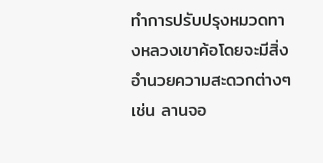ทำการปรับปรุงหมวดทางหลวงเขาค้อโดยจะมีสิ่งอำนวยความสะดวกต่างๆ เช่น ลานจอ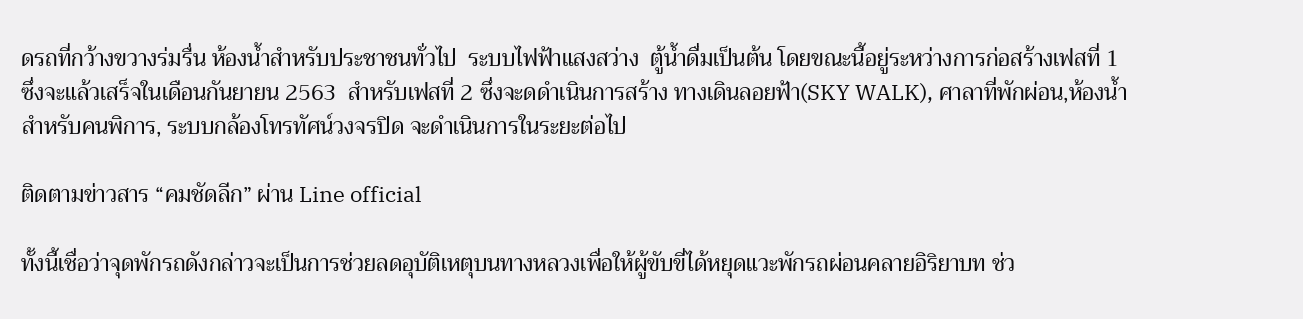ดรถที่กว้างขวางร่มรื่น ห้องน้ำสำหรับประชาชนทั่วไป  ระบบไฟฟ้าแสงสว่าง  ตู้น้ำดื่มเป็นต้น โดยขณะนี้อยู่ระหว่างการก่อสร้างเฟสที่ 1 ซึ่งจะแล้วเสร็จในเดือนกันยายน 2563  สำหรับเฟสที่ 2 ซึ่งจะดดำเนินการสร้าง ทางเดินลอยฟ้า(SKY WALK), ศาลาที่พักผ่อน,ห้องน้ำสำหรับคนพิการ, ระบบกล้องโทรทัศน์วงจรปิด จะดำเนินการในระยะต่อไป

ติดตามข่าวสาร “คมชัดลีก” ผ่าน Line official

ทั้งนี้เชื่อว่าจุดพักรถดังกล่าวจะเป็นการช่วยลดอุบัติเหตุบนทางหลวงเพื่อให้ผู้ขับขี่ได้หยุดแวะพักรถผ่อนคลายอิริยาบท ช่ว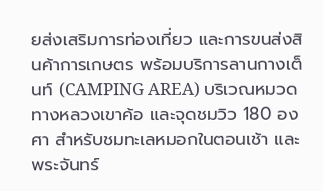ยส่งเสริมการท่องเที่ยว และการขนส่งสินค้าการเกษตร พร้อมบริการลานกางเต็นท์ (CAMPING AREA) บริเวณหมวดทางหลวงเขาค้อ และจุดชมวิว 180 องศา สำหรับชมทะเลหมอกในตอนเช้า และพระจันทร์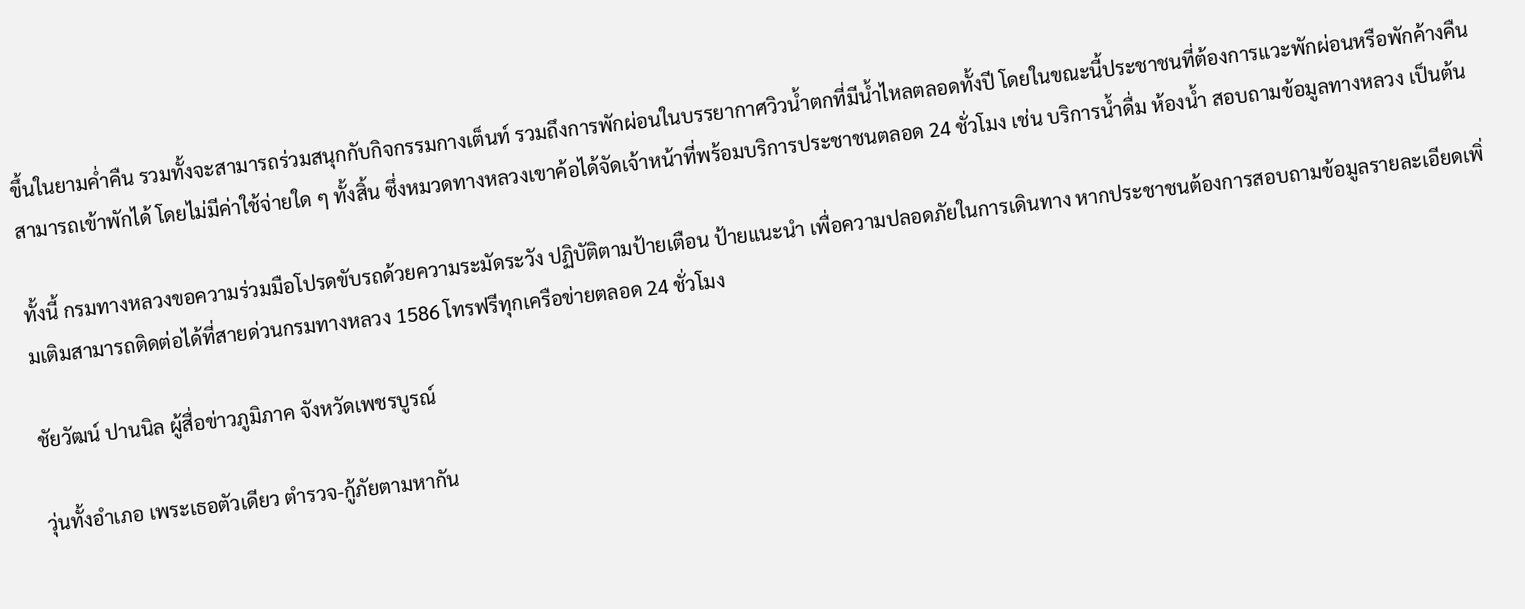ขึ้นในยามค่ำคืน รวมทั้งจะสามารถร่วมสนุกกับกิจกรรมกางเต็นท์ รวมถึงการพักผ่อนในบรรยากาศวิวน้ำตกที่มีน้ำไหลตลอดทั้งปี โดยในขณะนี้ประชาชนที่ต้องการแวะพักผ่อนหรือพักค้างคืน สามารถเข้าพักได้ โดยไม่มีค่าใช้จ่ายใด ๆ ทั้งสิ้น ซึ่งหมวดทางหลวงเขาค้อได้จัดเจ้าหน้าที่พร้อมบริการประชาชนตลอด 24 ชั่วโมง เช่น บริการน้ำดื่ม ห้องน้ำ สอบถามข้อมูลทางหลวง เป็นต้น

ทั้งนี้ กรมทางหลวงขอความร่วมมือโปรดขับรถด้วยความระมัดระวัง ปฏิบัติตามป้ายเตือน ป้ายแนะนำ เพื่อความปลอดภัยในการเดินทาง หากประชาชนต้องการสอบถามข้อมูลรายละเอียดเพิ่มเติมสามารถติดต่อได้ที่สายด่วนกรมทางหลวง 1586 โทรฟรีทุกเครือข่ายตลอด 24 ชั่วโมง

ชัยวัฒน์ ปานนิล ผู้สื่อข่าวภูมิภาค จังหวัดเพชรบูรณ์

วุ่นทั้งอำเภอ เพระเธอตัวเดียว ตำรวจ-กู้ภัยตามหากัน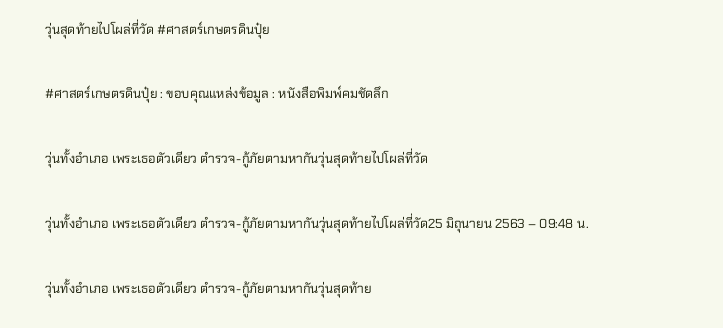วุ่นสุดท้ายไปโผล่ที่วัด #ศาสตร์เกษตรดินปุ๋ย

#ศาสตร์เกษตรดินปุ๋ย : ขอบคุณแหล่งข้อมูล : หนังสือพิมพ์คมชัดลึก

วุ่นทั้งอำเภอ เพระเธอตัวเดียว ตำรวจ-กู้ภัยตามหากันวุ่นสุดท้ายไปโผล่ที่วัด

วุ่นทั้งอำเภอ เพระเธอตัวเดียว ตำรวจ-กู้ภัยตามหากันวุ่นสุดท้ายไปโผล่ที่วัด25 มิถุนายน 2563 – 09:48 น.

วุ่นทั้งอำเภอ เพระเธอตัวเดียว ตำรวจ-กู้ภัยตามหากันวุ่นสุดท้าย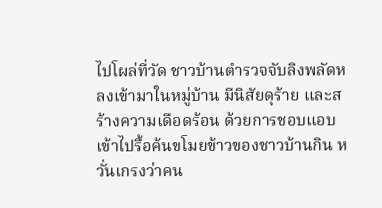ไปโผล่ที่วัด ชาวบ้านตำรวจจับลิงพลัดหลงเข้ามาในหมู่บ้าน มีนิสัยดุร้าย และสร้างความเดือดร้อน ด้วยการชอบแอบเข้าไปรื้อค้นขโมยข้าวของชาวบ้านกิน หวั่นเกรงว่าคน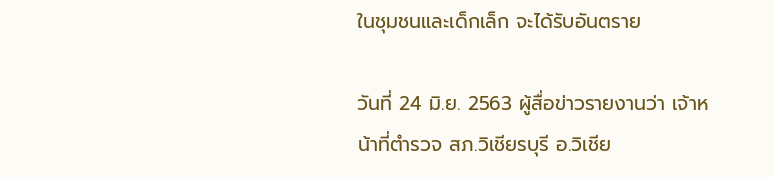ในชุมชนและเด็กเล็ก จะได้รับอันตราย

วันที่ 24 มิ.ย. 2563 ผู้สื่อข่าวรายงานว่า เจ้าหน้าที่ตำรวจ สภ.วิเชียรบุรี อ.วิเชีย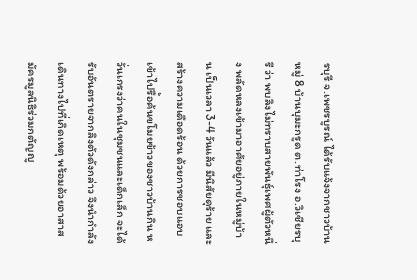รบุรี จ.เพชรบูรณ์ ได้รับแจ้งจากชาวบ้านหมู่ 8 บ้านบุมะกรูด ต.ท่าโรง อ.วิเชียรบุรี ว่า พบลิงไม่ทราบสายพันธุ์เพศผู้ตัวหนึ่ง พลัดหลงเข้ามาอาศัยอยู่ภายในหมู่บ้าน เป็นเวลา 3-4 วันแล้ว มีนิสัยดุร้าย และสร้างความเดือดร้อน ด้วยการชอบแอบเข้าไปรื้อค้นขโมยข้าวของชาวบ้านกิน หวั่นเกรงว่าคนในชุมชนและเด็กเล็ก จะได้รับอันตรายจากลิงตัวดังกล่าว จึงนำกำลังเดินทางไปที่เกิดเหตุ พร้อมด้วยอาสาสมัครมูลนิธิร่วมกตัญญู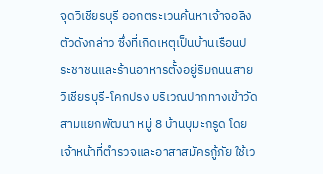จุดวิเชียรบุรี ออกตระเวนค้นหาเจ้าจอลิงตัวดังกล่าว ซึ่งที่เกิดเหตุเป็นบ้านเรือนประชาชนและร้านอาหารตั้งอยู่ริมถนนสายวิเชียรบุรี-โคกปรง บริเวณปากทางเข้าวัดสามแยกพัฒนา หมู่ 8 บ้านบุมะกรูด โดยเจ้าหน้าที่ตำรวจและอาสาสมัครกู้ภัย ใช้เว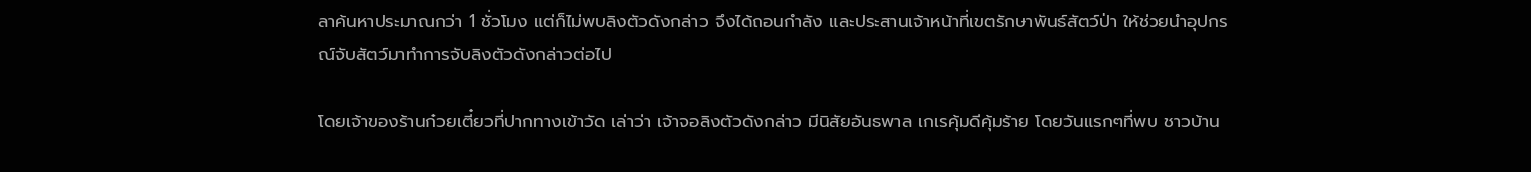ลาค้นหาประมาณกว่า 1 ชั่วโมง แต่ก็ไม่พบลิงตัวดังกล่าว จึงได้ถอนกำลัง และประสานเจ้าหน้าที่เขตรักษาพันธ์สัตว์ป่า ให้ช่วยนำอุปกรณ์จับสัตว์มาทำการจับลิงตัวดังกล่าวต่อไป

โดยเจ้าของร้านก๋วยเตี๋ยวที่ปากทางเข้าวัด เล่าว่า เจ้าจอลิงตัวดังกล่าว มีนิสัยอันธพาล เกเรคุ้มดีคุ้มร้าย โดยวันแรกๆที่พบ ชาวบ้าน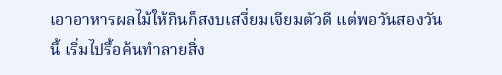เอาอาหารผลไม้ให้กินก็สงบเสงี่ยมเจียมตัวดี แต่พอวันสองวันนี้ เริ่มไปรื้อค้นทำลายสิ่ง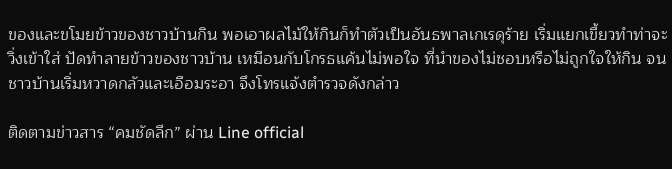ของและขโมยข้าวของชาวบ้านกิน พอเอาผลไม้ให้กินก็ทำตัวเป็นอันธพาลเกเรดุร้าย เริ่มแยกเขี้ยวทำท่าจะวิ่งเข้าใส่ ปัดทำลายข้าวของชาวบ้าน เหมือนกับโกรธแค้นไม่พอใจ ที่นำของไม่ชอบหรือไม่ถูกใจให้กิน จนชาวบ้านเริ่มหวาดกลัวและเอือมระอา จึงโทรแจ้งตำรวจดังกล่าว

ติดตามข่าวสาร “คมชัดลีก” ผ่าน Line official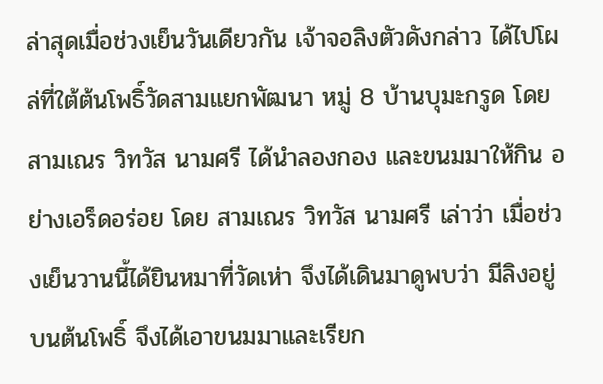ล่าสุดเมื่อช่วงเย็นวันเดียวกัน เจ้าจอลิงตัวดังกล่าว ได้ไปโผล่ที่ใต้ต้นโพธิ์วัดสามแยกพัฒนา หมู่ 8 บ้านบุมะกรูด โดยสามเณร วิทวัส นามศรี ได้นำลองกอง และขนมมาให้กิน อย่างเอร็ดอร่อย โดย สามเณร วิทวัส นามศรี เล่าว่า เมื่อช่วงเย็นวานนี้ได้ยินหมาที่วัดเห่า จึงได้เดินมาดูพบว่า มีลิงอยู่บนต้นโพธิ์ จึงได้เอาขนมมาและเรียก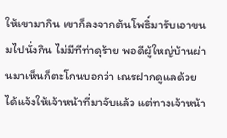ให้เขามากิน เขาก็ลงจากต้นโพธิ์มารับเอาขนมไปนั่งกิน ไม่มีทีท่าดุร้าย พอดีผู้ใหญ่บ้านผ่านมาเห็นก็ตะโกนบอกว่า เณรฝากดูแลด้วยได้แจ้งให้เจ้าหน้าที่มาจับแล้ว แต่ทางเจ้าหน้า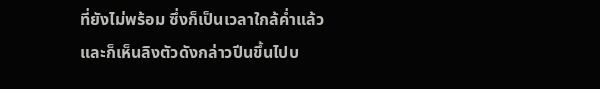ที่ยังไม่พร้อม ซึ่งก็เป็นเวลาใกล้ค่ำแล้ว และก็เห็นลิงตัวดังกล่าวปีนขึ้นไปบ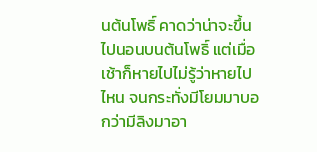นต้นโพธิ์ คาดว่าน่าจะขึ้นไปนอนบนต้นโพธิ์ แต่เมื่อเช้าก็หายไปไม่รู้ว่าหายไปไหน จนกระทั่งมีโยมมาบอกว่ามีลิงมาอา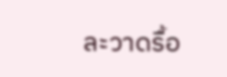ละวาดรื้อ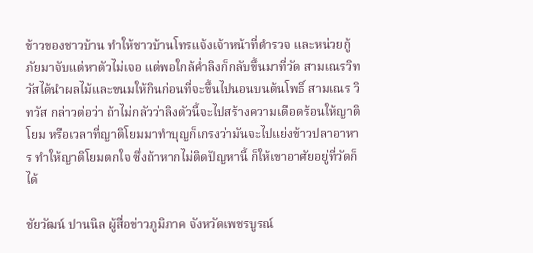ข้าวของชาวบ้าน ทำให้ชาวบ้านโทรแจ้งเจ้าหน้าที่ตำรวจ และหน่วยกู้ภัยมาจับแต่หาตัวไม่เจอ แต่พอใกล้ค่ำลิงก็กลับขึ้นมาที่วัด สามเณรวิทวัสได้นำผลไม้และขนมให้กินก่อนที่จะขึ้นไปนอนบนต้นโพธิ์ สามเณร วิทวัส กล่าวต่อว่า ถ้าไม่กลัวว่าลิงตัวนี้จะไปสร้างความเดือดร้อนให้ญาติโยม หรือเวลาที่ญาติโยมมาทำบุญก็เกรงว่ามันจะไปแย่งข้าวปลาอาหาร ทำให้ญาติโยมตกใจ ซึ่งถ้าหากไม่ติดปัญหานี้ ก็ให้เขาอาศัยอยู่ที่วัดก็ได้

ชัยวัฒน์ ปานนิล ผู้สื่อข่าวภูมิภาค จังหวัดเพชรบูรณ์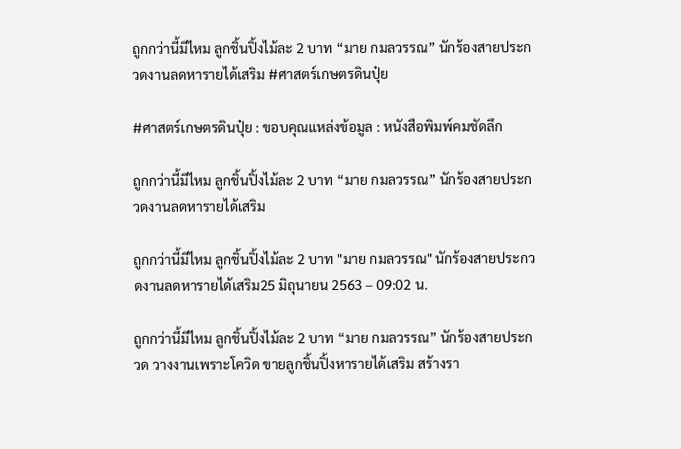ถูกกว่านี้มีไหม ลูกชิ้นปิ้งไม้ละ 2 บาท “มาย กมลวรรณ” นักร้องสายประกวดงานลดหารายได้เสริม #ศาสตร์เกษตรดินปุ๋ย

#ศาสตร์เกษตรดินปุ๋ย : ขอบคุณแหล่งข้อมูล : หนังสือพิมพ์คมชัดลึก

ถูกกว่านี้มีไหม ลูกชิ้นปิ้งไม้ละ 2 บาท “มาย กมลวรรณ” นักร้องสายประกวดงานลดหารายได้เสริม

ถูกกว่านี้มีไหม ลูกชิ้นปิ้งไม้ละ 2 บาท "มาย กมลวรรณ" นักร้องสายประกวดงานลดหารายได้เสริม25 มิถุนายน 2563 – 09:02 น.

ถูกกว่านี้มีไหม ลูกชิ้นปิ้งไม้ละ 2 บาท “มาย กมลวรรณ” นักร้องสายประกวด วางงานเพราะโควิด ขายลูกชิ้นปิ้งหารายได้เสริม สร้างรา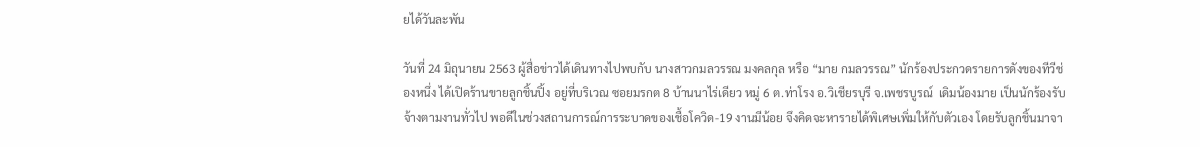ยได้วันละพัน

วันที่ 24 มิถุนายน 2563 ผู้สื่อข่าวได้เดินทางไปพบกับ นางสาวกมลวรรณ มงคลกุล หรือ “มาย กมลวรรณ” นักร้องประกวดรายการดังของทีวีช่องหนึ่ง ได้เปิดร้านขายลูกชิ้นปิ้ง อยู่ที่บริเวณ ซอยมรกต 8 บ้านนาไร่เดียว หมู่ 6 ต.ท่าโรง อ.วิเชียรบุรี จ.เพชรบูรณ์  เดิมน้องมาย เป็นนักร้องรับจ้างตามงานทั่วไป พอดีในช่วงสถานการณ์การระบาดของเชื้อโควิด-19 งานมีน้อย จึงคิดจะหารายได้พิเศษเพิ่มให้กับตัวเอง โดยรับลูกชิ้นมาจา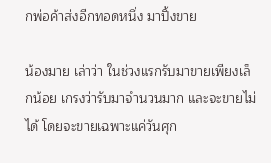กพ่อค้าส่งอีกทอดหนึ่ง มาปิ้งขาย

น้องมาย เล่าว่า ในช่วงแรกรับมาขายเพียงเล็กน้อย เกรงว่ารับมาจำนวนมาก และจะขายไม่ได้ โดยจะขายเฉพาะแค่วันศุก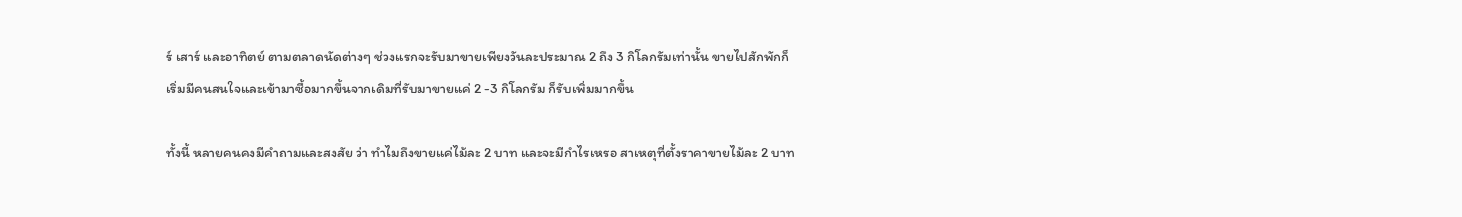ร์ เสาร์ และอาทิตย์ ตามตลาดนัดต่างๆ ช่วงแรกจะรับมาขายเพียงวันละประมาณ 2 ถึง 3 กิโลกรัมเท่านั้น ขายไปสักพักก็เริ่มมีคนสนใจและเข้ามาซื้อมากขึ้นจากเดิมที่รับมาขายแค่ 2 -3 กิโลกรัม ก็รับเพิ่มมากขึ้น

ทั้งนี้ หลายคนคงมีคำถามและสงสัย ว่า ทำไมถึงขายแค่ไม้ละ 2 บาท และจะมีกำไรเหรอ สาเหตุที่ตั้งราคาขายไม้ละ 2 บาท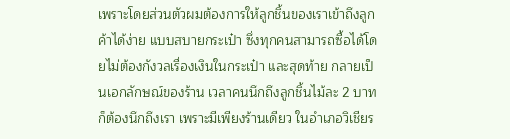เพราะโดยส่วนตัวผมต้องการให้ลูกชิ้นของเราเข้าถึงลูกค้าได้ง่าย แบบสบายกระเป๋า ซึ่งทุกคนสามารถซื้อได้โดยไม่ต้องกังวลเรื่องเงินในกระเป๋า และสุดท้าย กลายเป็นเอกลักษณ์ของร้าน เวลาคนนึกถึงลูกชิ้นไม้ละ 2 บาท ก็ต้องนึกถึงเรา เพราะมีเพียงร้านเดียว ในอำเภอวิเชียร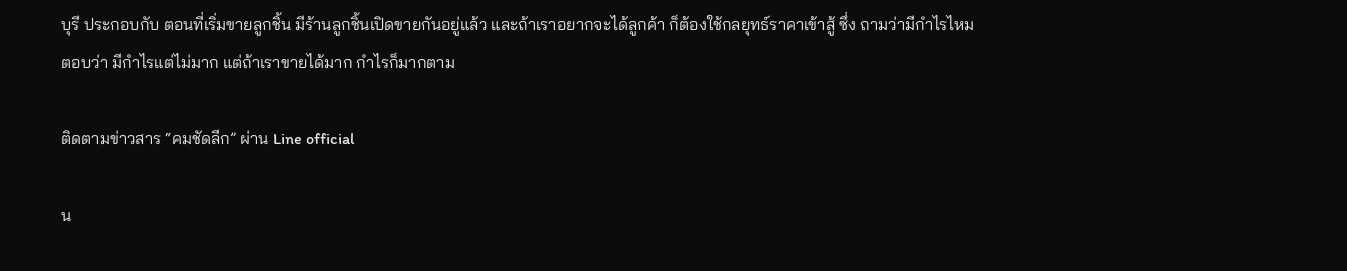บุรี ประกอบกับ ตอนที่เริ่มขายลูกชิ้น มีร้านลูกชิ้นเปิดขายกันอยู่แล้ว และถ้าเราอยากจะได้ลูกค้า ก็ต้องใช้กลยุทธ์ราคาเข้าสู้ ซึ่ง ถามว่ามีกำไรไหมตอบว่า มีกำไรแต่ไม่มาก แต่ถ้าเราขายได้มาก กำไรก็มากตาม

ติดตามข่าวสาร “คมชัดลีก” ผ่าน Line official

น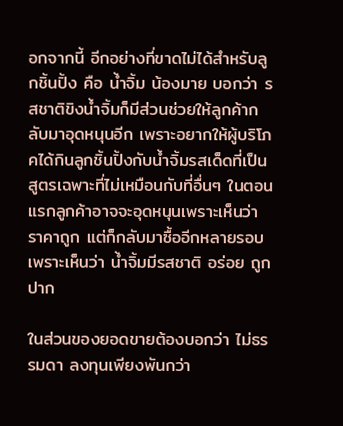อกจากนี้ อีกอย่างที่ขาดไม่ได้สำหรับลูกชิ้นปิ้ง คือ น้ำจิ้ม น้องมาย บอกว่า รสชาติขิงน้ำจิ้มก็มีส่วนช่วยให้ลูกค้ากลับมาอุดหนุนอีก เพราะอยากให้ผู้บริโภคได้กินลูกชิ้นปิ้งกับน้ำจิ้มรสเด็ดที่เป็นสูตรเฉพาะที่ไม่เหมือนกับที่อื่นๆ ในตอนแรกลูกค้าอาจจะอุดหนุนเพราะเห็นว่าราคาถูก แต่ก็กลับมาซื้ออีกหลายรอบเพราะเห็นว่า น้ำจิ้มมีรสชาติ อร่อย ถูกปาก

ในส่วนของยอดขายต้องบอกว่า ไม่ธรรมดา ลงทุนเพียงพันกว่า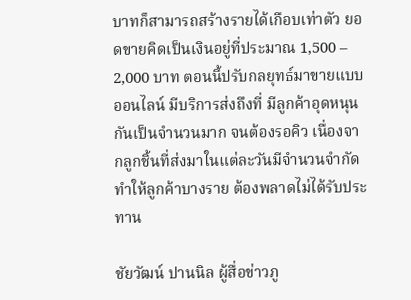บาทก็สามารถสร้างรายได้เกือบเท่าตัว ยอดขายคิดเป็นเงินอยู่ที่ประมาณ 1,500 – 2,000 บาท ตอนนี้ปรับกลยุทธ์มาขายแบบออนไลน์ มีบริการส่งถึงที่ มีลูกค้าอุดหนุนกันเป็นจำนวนมาก จนต้องรอคิว เนื่องจากลูกชิ้นที่ส่งมาในแต่ละวันมีจำนวนจำกัด ทำให้ลูกค้าบางราย ต้องพลาดไม่ได้รับประทาน

ชัยวัฒน์ ปานนิล ผู้สื่อข่าวภู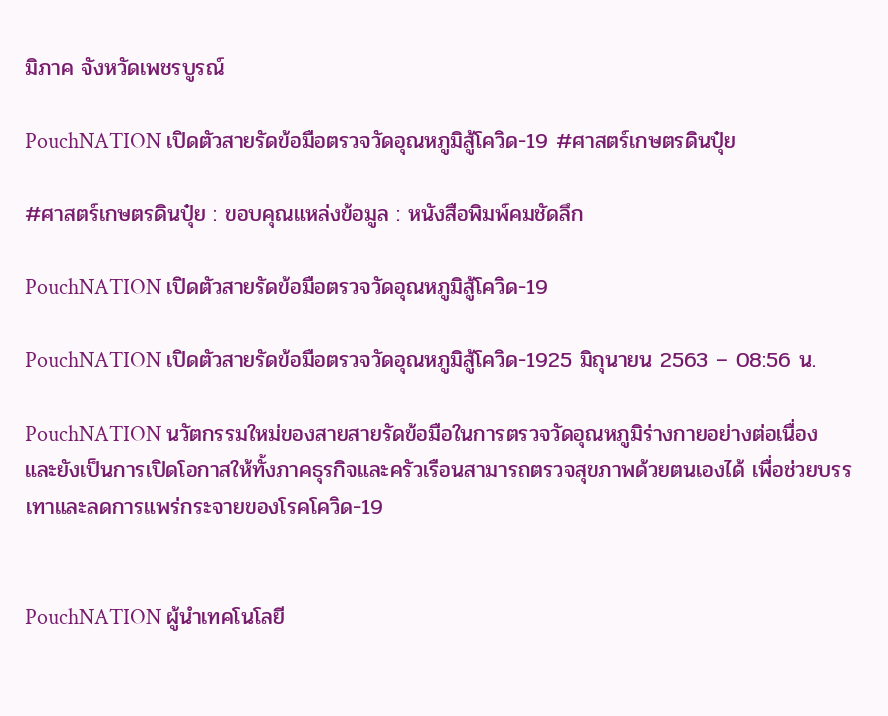มิภาค จังหวัดเพชรบูรณ์

PouchNATION เปิดตัวสายรัดข้อมือตรวจวัดอุณหภูมิสู้โควิด-19 #ศาสตร์เกษตรดินปุ๋ย

#ศาสตร์เกษตรดินปุ๋ย : ขอบคุณแหล่งข้อมูล : หนังสือพิมพ์คมชัดลึก

PouchNATION เปิดตัวสายรัดข้อมือตรวจวัดอุณหภูมิสู้โควิด-19

PouchNATION เปิดตัวสายรัดข้อมือตรวจวัดอุณหภูมิสู้โควิด-1925 มิถุนายน 2563 – 08:56 น.

PouchNATION นวัตกรรมใหม่ของสายสายรัดข้อมือในการตรวจวัดอุณหภูมิร่างกายอย่างต่อเนื่อง และยังเป็นการเปิดโอกาสให้ทั้งภาคธุรกิจและครัวเรือนสามารถตรวจสุขภาพด้วยตนเองได้ เพื่อช่วยบรรเทาและลดการแพร่กระจายของโรคโควิด-19


PouchNATION ผู้นำเทคโนโลยี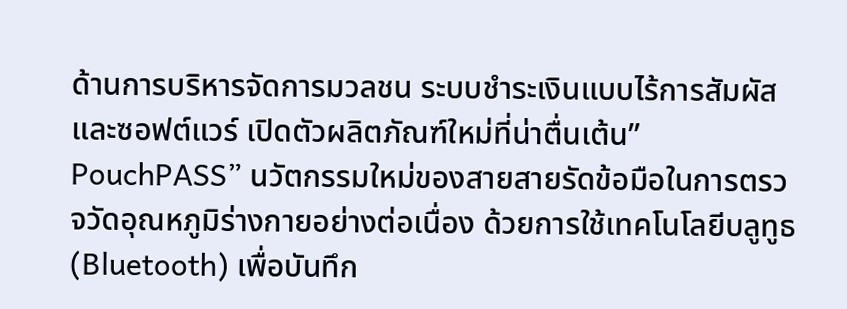ด้านการบริหารจัดการมวลชน ระบบชำระเงินแบบไร้การสัมผัสและซอฟต์แวร์ เปิดตัวผลิตภัณฑ์ใหม่ที่น่าตื่นเต้น” PouchPASS” นวัตกรรมใหม่ของสายสายรัดข้อมือในการตรวจวัดอุณหภูมิร่างกายอย่างต่อเนื่อง ด้วยการใช้เทคโนโลยีบลูทูธ (Bluetooth) เพื่อบันทึก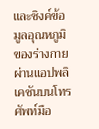และซิงค์ข้อมูลอุณหภูมิของร่างกายผ่านแอปพลิเคชันบนโทรศัพท์มือ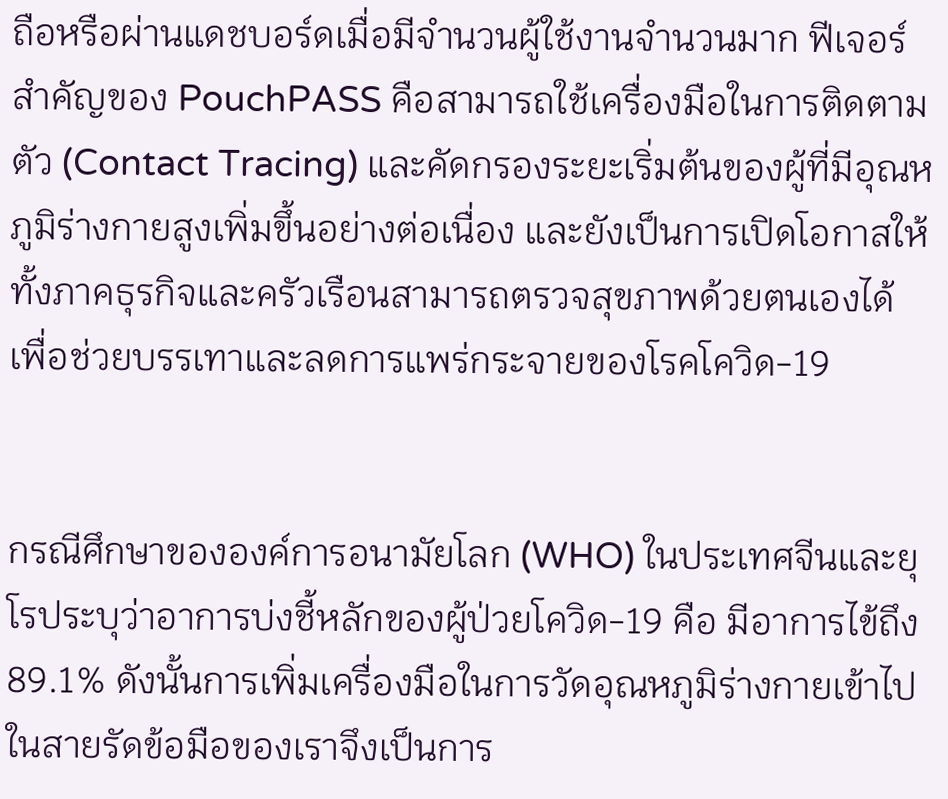ถือหรือผ่านแดชบอร์ดเมื่อมีจำนวนผู้ใช้งานจำนวนมาก ฟีเจอร์สำคัญของ PouchPASS คือสามารถใช้เครื่องมือในการติดตามตัว (Contact Tracing) และคัดกรองระยะเริ่มต้นของผู้ที่มีอุณหภูมิร่างกายสูงเพิ่มขึ้นอย่างต่อเนื่อง และยังเป็นการเปิดโอกาสให้ทั้งภาคธุรกิจและครัวเรือนสามารถตรวจสุขภาพด้วยตนเองได้ เพื่อช่วยบรรเทาและลดการแพร่กระจายของโรคโควิด-19


กรณีศึกษาขององค์การอนามัยโลก (WHO) ในประเทศจีนและยุโรประบุว่าอาการบ่งชี้หลักของผู้ป่วยโควิด-19 คือ มีอาการไข้ถึง 89.1% ดังนั้นการเพิ่มเครื่องมือในการวัดอุณหภูมิร่างกายเข้าไปในสายรัดข้อมือของเราจึงเป็นการ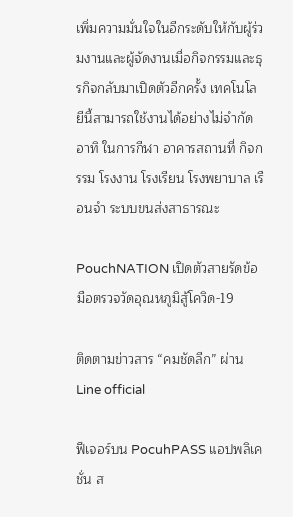เพิ่มความมั่นใจในอีกระดับให้กับผู้ร่วมงานและผู้จัดงานเมื่อกิจกรรมและธุรกิจกลับมาเปิดตัวอีกครั้ง เทคโนโลยีนี้สามารถใช้งานได้อย่างไม่จำกัด อาทิ ในการกีฬา อาคารสถานที่ กิจกรรม โรงงาน โรงเรียน โรงพยาบาล เรือนจำ ระบบขนส่งสาธารณะ

PouchNATION เปิดตัวสายรัดข้อมือตรวจวัดอุณหภูมิสู้โควิด-19

ติดตามข่าวสาร “คมชัดลีก” ผ่าน Line official

ฟีเจอร์บน PocuhPASS แอปพลิเคชั่น ส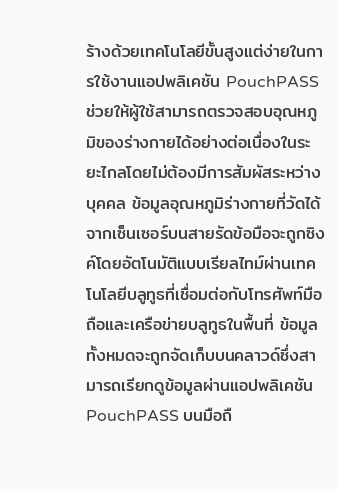ร้างด้วยเทคโนโลยีขั้นสูงแต่ง่ายในการใช้งานแอปพลิเคชัน PouchPASS ช่วยให้ผู้ใช้สามารถตรวจสอบอุณหภูมิของร่างกายได้อย่างต่อเนื่องในระยะไกลโดยไม่ต้องมีการสัมผัสระหว่างบุคคล ข้อมูลอุณหภูมิร่างกายที่วัดได้จากเซ็นเซอร์บนสายรัดข้อมือจะถูกซิงค์โดยอัตโนมัติแบบเรียลไทม์ผ่านเทคโนโลยีบลูทูธที่เชื่อมต่อกับโทรศัพท์มือถือและเครือข่ายบลูทูธในพื้นที่ ข้อมูลทั้งหมดจะถูกจัดเก็บบนคลาวด์ซึ่งสามารถเรียกดูข้อมูลผ่านแอปพลิเคชัน PouchPASS บนมือถื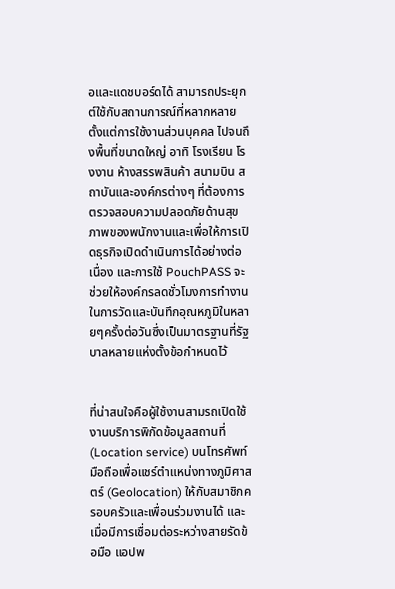อและแดชบอร์ดได้ สามารถประยุกต์ใช้กับสถานการณ์ที่หลากหลายตั้งแต่การใช้งานส่วนบุคคล ไปจนถึงพื้นที่ขนาดใหญ่ อาทิ โรงเรียน โรงงาน ห้างสรรพสินค้า สนามบิน สถาบันและองค์กรต่างๆ ที่ต้องการตรวจสอบความปลอดภัยด้านสุขภาพของพนักงานและเพื่อให้การเปิดธุรกิจเปิดดำเนินการได้อย่างต่อเนื่อง และการใช้ PouchPASS จะช่วยให้องค์กรลดชั่วโมงการทำงานในการวัดและบันทึกอุณหภูมิในหลายๆครั้งต่อวันซึ่งเป็นมาตรฐานที่รัฐบาลหลายแห่งตั้งข้อกำหนดไว้


ที่น่าสนใจคือผู้ใช้งานสามรถเปิดใช้งานบริการพิกัดข้อมูลสถานที่ (Location service) บนโทรศัพท์มือถือเพื่อแชร์ตำแหน่งทางภูมิศาสตร์ (Geolocation) ให้กับสมาชิกครอบครัวและเพื่อนร่วมงานได้ และเมื่อมีการเชื่อมต่อระหว่างสายรัดข้อมือ แอปพ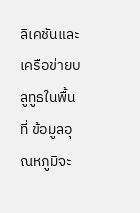ลิเคชันและเครือข่ายบลูทูธในพื้นที่ ข้อมูลอุณหภูมิจะ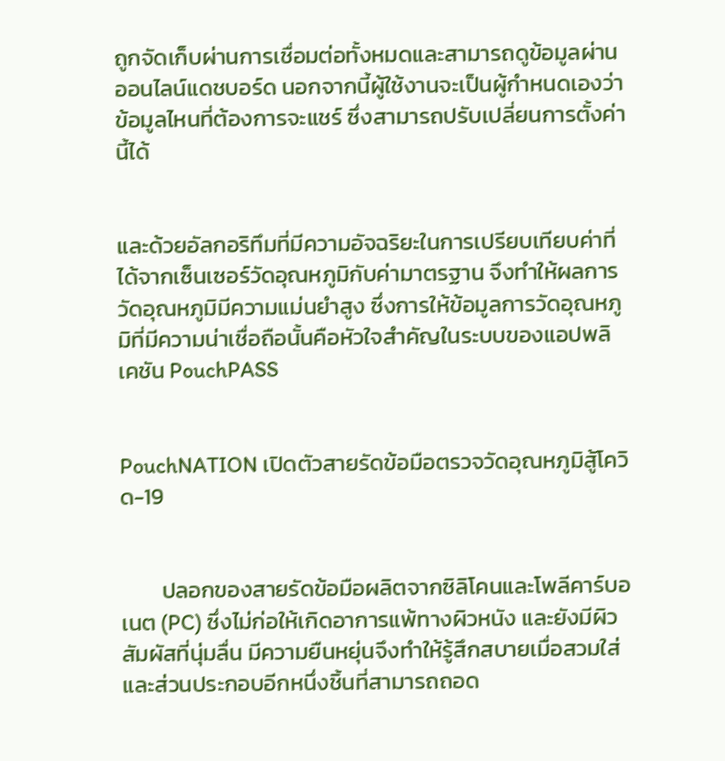ถูกจัดเก็บผ่านการเชื่อมต่อทั้งหมดและสามารถดูข้อมูลผ่านออนไลน์แดชบอร์ด นอกจากนี้ผู้ใช้งานจะเป็นผู้กำหนดเองว่าข้อมูลไหนที่ต้องการจะแชร์ ซึ่งสามารถปรับเปลี่ยนการตั้งค่านี้ได้


และด้วยอัลกอริทึมที่มีความอัจฉริยะในการเปรียบเทียบค่าที่ได้จากเซ็นเซอร์วัดอุณหภูมิกับค่ามาตรฐาน จึงทำให้ผลการวัดอุณหภูมิมีความแม่นยำสูง ซึ่งการให้ข้อมูลการวัดอุณหภูมิที่มีความน่าเชื่อถือนั้นคือหัวใจสำคัญในระบบของแอปพลิเคชัน PouchPASS


PouchNATION เปิดตัวสายรัดข้อมือตรวจวัดอุณหภูมิสู้โควิด-19


        ปลอกของสายรัดข้อมือผลิตจากซิลิโคนและโพลีคาร์บอเนต (PC) ซึ่งไม่ก่อให้เกิดอาการแพ้ทางผิวหนัง และยังมีผิวสัมผัสที่นุ่มลื่น มีความยืนหยุ่นจึงทำให้รู้สึกสบายเมื่อสวมใส่ และส่วนประกอบอีกหนึ่งชิ้นที่สามารถถอด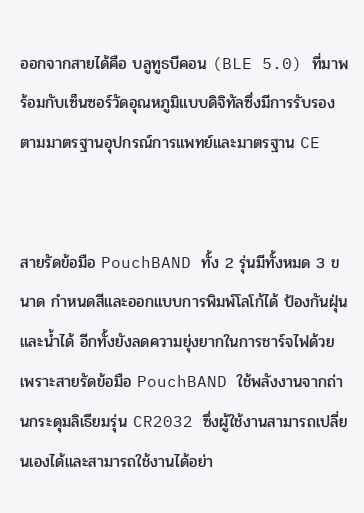ออกจากสายได้คือ บลูทูธบีคอน (BLE 5.0) ที่มาพร้อมกับเซ็นซอร์วัดอุณหภูมิแบบดิจิทัลซึ่งมีการรับรองตามมาตรฐานอุปกรณ์การแพทย์และมาตรฐาน CE


สายรัดข้อมือ PouchBAND ทั้ง 2 รุ่นมีทั้งหมด 3 ขนาด กำหนดสีและออกแบบการพิมพ์โลโก้ได้ ป้องกันฝุ่นและน้ำได้ อีกทั้งยังลดความยุ่งยากในการชาร์จไฟด้วยเพราะสายรัดข้อมือ PouchBAND ใช้พลังงานจากถ่านกระดุมลิเธียมรุ่น CR2032 ซึ่งผู้ใช้งานสามารถเปลี่ยนเองได้และสามารถใช้งานได้อย่า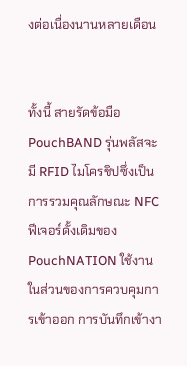งต่อเนื่องนานหลายเดือน


ทั้งนี้ สายรัดข้อมือ PouchBAND รุ่นพลัสจะมี RFID ไมโครชิปซึ่งเป็นการรวมคุณลักษณะ NFC ฟีเจอร์ดั้งเดิมของ PouchNATION ใช้งานในส่วนของการควบคุมการเข้าออก การบันทึกเข้างา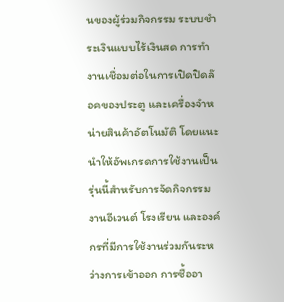นของผู้ร่วมกิจกรรม ระบบชำระเงินแบบไร้เงินสด การทำงานเชื่อมต่อในการเปิดปิดล๊อคของประตู และเครื่องจำหน่ายสินค้าอัตโนมัติ โดยแนะนำให้อัพเกรดการใช้งานเป็นรุ่นนี้สำหรับการจัดกิจกรรม งานอีเวนต์ โรงเรียน และองค์กรที่มีการใช้งานร่วมกันระหว่างการเข้าออก การซื้ออา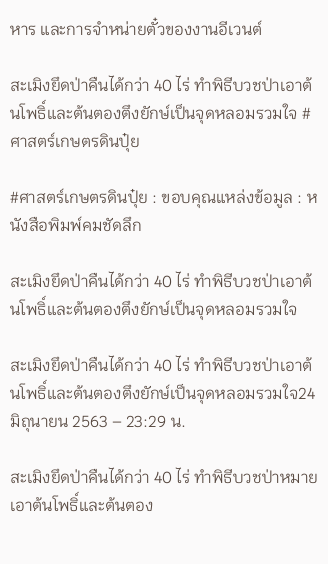หาร และการจำหน่ายตั๋วของงานอีเวนต์

สะเมิงยึดป่าคืนได้กว่า 40 ไร่ ทำพิธีบวชป่าเอาต้นโพธิ์และต้นตองตึงยักษ์เป็นจุดหลอมรวมใจ #ศาสตร์เกษตรดินปุ๋ย

#ศาสตร์เกษตรดินปุ๋ย : ขอบคุณแหล่งข้อมูล : หนังสือพิมพ์คมชัดลึก

สะเมิงยึดป่าคืนได้กว่า 40 ไร่ ทำพิธีบวชป่าเอาต้นโพธิ์และต้นตองตึงยักษ์เป็นจุดหลอมรวมใจ

สะเมิงยึดป่าคืนได้กว่า 40 ไร่ ทำพิธีบวชป่าเอาต้นโพธิ์และต้นตองตึงยักษ์เป็นจุดหลอมรวมใจ24 มิถุนายน 2563 – 23:29 น.

สะเมิงยึดป่าคืนได้กว่า 40 ไร่ ทำพิธีบวชป่าหมายเอาต้นโพธิ์และต้นตอง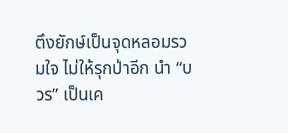ตึงยักษ์เป็นจุดหลอมรวมใจ ไม่ให้รุกป่าอีก นำ “บวร” เป็นเค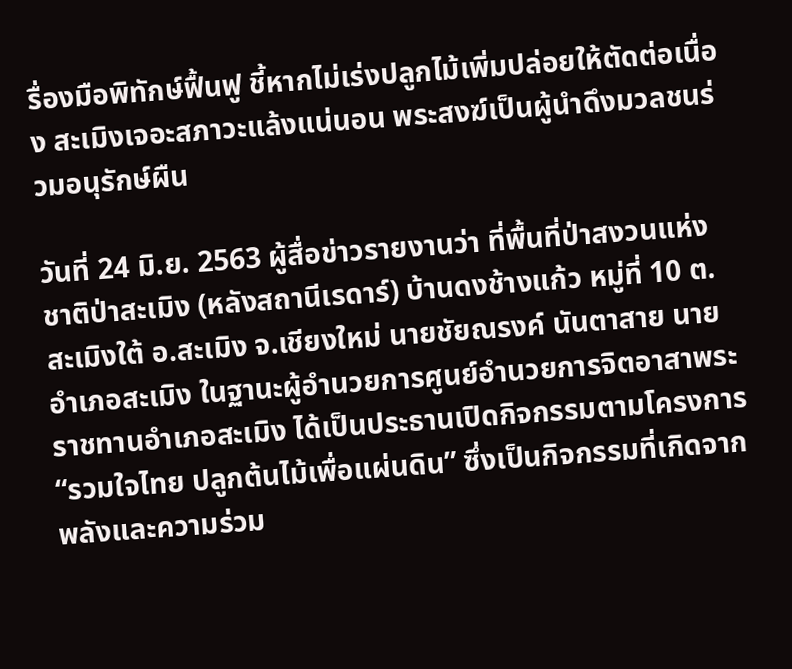รื่องมือพิทักษ์ฟื้นฟู ชี้หากไม่เร่งปลูกไม้เพิ่มปล่อยให้ตัดต่อเนื่อง สะเมิงเจอะสภาวะแล้งแน่นอน พระสงฆ์เป็นผู้นำดึงมวลชนร่วมอนุรักษ์ผืน

วันที่ 24 มิ.ย. 2563 ผู้สื่อข่าวรายงานว่า ที่พื้นที่ป่าสงวนแห่งชาติป่าสะเมิง (หลังสถานีเรดาร์) บ้านดงช้างแก้ว หมู่ที่ 10 ต.สะเมิงใต้ อ.สะเมิง จ.เชียงใหม่ นายชัยณรงค์ นันตาสาย นายอำเภอสะเมิง ในฐานะผู้อำนวยการศูนย์อำนวยการจิตอาสาพระราชทานอำเภอสะเมิง ได้เป็นประธานเปิดกิจกรรมตามโครงการ “รวมใจไทย ปลูกต้นไม้เพื่อแผ่นดิน” ซึ่งเป็นกิจกรรมที่เกิดจากพลังและความร่วม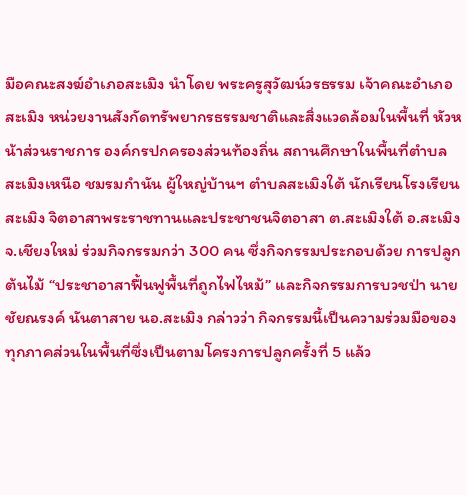มือคณะสงฆ์อำเภอสะเมิง นำโดย พระครูสุวัฒน์วรธรรม เจ้าคณะอำเภอสะเมิง หน่วยงานสังกัดทรัพยากรธรรมชาติและสิ่งแวดล้อมในพื้นที่ หัวหน้าส่วนราชการ องค์กรปกครองส่วนท้องถิ่น สถานศึกษาในพื้นที่ตำบลสะเมิงเหนือ ชมรมกำนัน ผู้ใหญ่บ้านฯ ตำบลสะเมิงใต้ นักเรียนโรงเรียนสะเมิง จิตอาสาพระราชทานและประชาชนจิตอาสา ต.สะเมิงใต้ อ.สะเมิง จ.เชียงใหม่ ร่วมกิจกรรมกว่า 300 คน ซึ่งกิจกรรมประกอบด้วย การปลูกต้นไม้ “ประชาอาสาฟื้นฟูพื้นที่ถูกไฟไหม้” และกิจกรรมการบวชป่า นายชัยณรงค์ นันตาสาย นอ.สะเมิง กล่าวว่า กิจกรรมนี้เป็นความร่วมมือของทุกภาคส่วนในพื้นที่ซึ่งเป็นตามโครงการปลูกครั้งที่ 5 แล้ว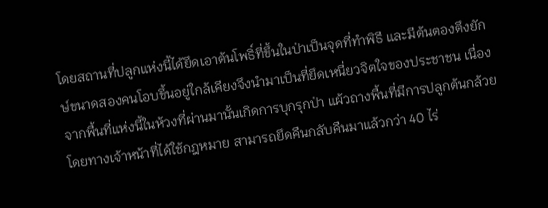โดยสถานที่ปลูกแห่งนี้ได้ยึดเอาต้นโพธิ์ที่ขึ้นในป่าเป็นจุดที่ทำพิธี และมีต้นตองตึงยักษ์ขนาดสองคนโอบขึ้นอยู่ใกล้เคียงจึงนำมาเป็นที่ยึดเหนี่ยวจิตใจของประชาชน เนื่องจากพื้นที่แห่งนี้ในห้วงที่ผ่านมานั้นเกิดการบุกรุกป่า แผ้วถางพื้นที่มีการปลูกต้นกล้วย โดยทางเจ้าหน้าที่ได้ใช้กฎหมาย สามารถยึดคืนกลับคืนมาแล้วกว่า 40 ไร่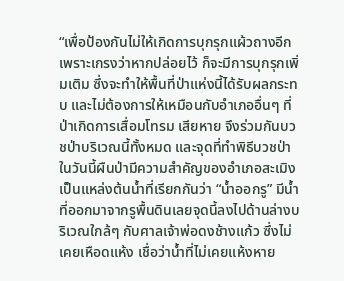“เพื่อป้องกันไม่ให้เกิดการบุกรุกแผ้วถางอีก เพราะเกรงว่าหากปล่อยไว้ ก็จะมีการบุกรุกเพิ่มเติม ซึ่งจะทำให้พื้นที่ป่าแห่งนี้ได้รับผลกระทบ และไม่ต้องการให้เหมือนกับอำเภออื่นๆ ที่ป่าเกิดการเสื่อมโทรม เสียหาย จึงร่วมกันบวชป่าบริเวณนี้ทั้งหมด และจุดที่ทำพิธีบวชป่าในวันนี้ผืนป่ามีความสำคัญของอำเภอสะเมิง เป็นแหล่งต้นน้ำที่เรียกกันว่า “น้ำออกรู” มีน้ำที่ออกมาจากรูพื้นดินเลยจุดนี้ลงไปด้านล่างบริเวณใกล้ๆ กับศาลเจ้าพ่อดงช้างแก้ว ซึ่งไม่เคยเหือดแห้ง เชื่อว่าน้ำที่ไม่เคยแห้งหาย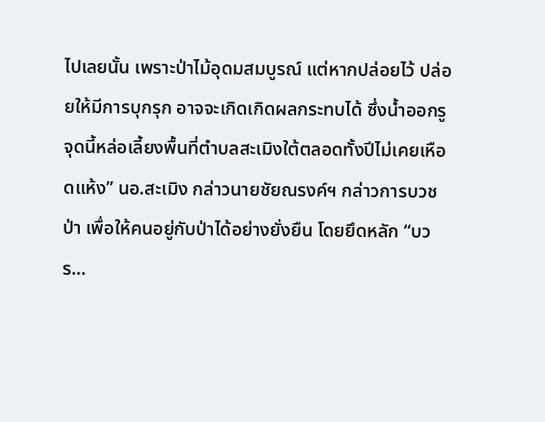ไปเลยนั้น เพราะป่าไม้อุดมสมบูรณ์ แต่หากปล่อยไว้ ปล่อยให้มีการบุกรุก อาจจะเกิดเกิดผลกระทบได้ ซึ่งน้ำออกรูจุดนี้หล่อเลี้ยงพื้นที่ตำบลสะเมิงใต้ตลอดทั้งปีไม่เคยเหือดแห้ง” นอ.สะเมิง กล่าวนายชัยณรงค์ฯ กล่าวการบวชป่า เพื่อให้คนอยู่กับป่าได้อย่างยั่งยืน โดยยึดหลัก “บวร…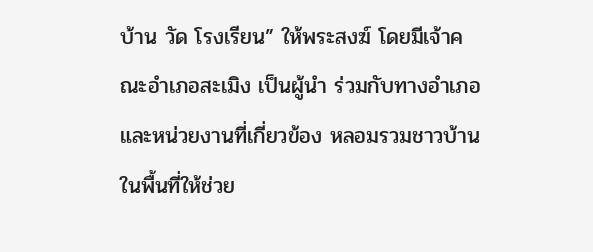บ้าน วัด โรงเรียน” ให้พระสงฆ์ โดยมีเจ้าคณะอำเภอสะเมิง เป็นผู้นำ ร่วมกับทางอำเภอ และหน่วยงานที่เกี่ยวข้อง หลอมรวมชาวบ้านในพื้นที่ให้ช่วย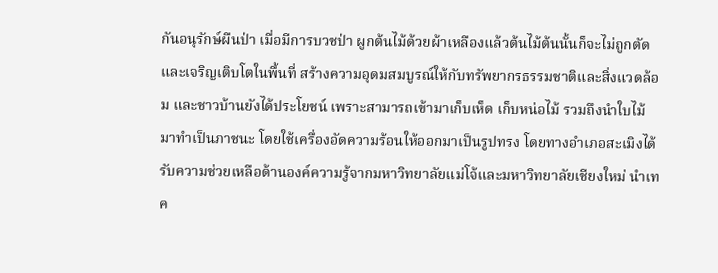กันอนุรักษ์ผืนป่า เมื่อมีการบวชป่า ผูกต้นไม้ด้วยผ้าเหลืองแล้วต้นไม้ต้นนั้นก็จะไม่ถูกตัด และเจริญเติบโตในพื้นที่ สร้างความอุดมสมบูรณ์ให้กับทรัพยากรธรรมชาติและสิ่งแวดล้อม และชาวบ้านยังได้ประโยชน์ เพราะสามารถเข้ามาเก็บเห็ด เก็บหน่อไม้ รวมถึงนำใบไม้มาทำเป็นภาชนะ โดยใช้เครื่องอัดความร้อนให้ออกมาเป็นรูปทรง โดยทางอำเภอสะเมิงได้รับความช่วยเหลือด้านองค์ความรู้จากมหาวิทยาลัยแม่โจ้และมหาวิทยาลัยเชียงใหม่ นำเทค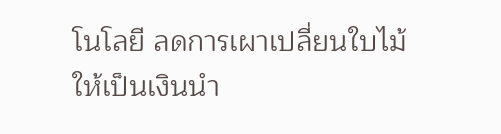โนโลยี ลดการเผาเปลี่ยนใบไม้ให้เป็นเงินนำ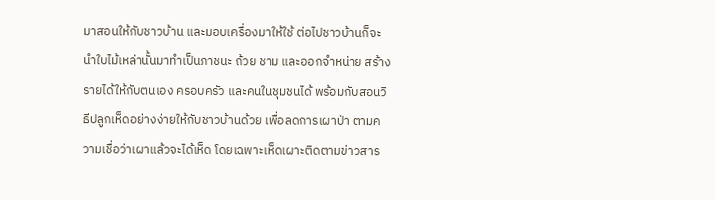มาสอนให้กับชาวบ้าน และมอบเครื่องมาให้ใช้ ต่อไปชาวบ้านก็จะนำใบไม้เหล่านั้นมาทำเป็นภาชนะ ถ้วย ชาม และออกจำหน่าย สร้างรายได้ให้กับตนเอง ครอบครัว และคนในชุมชนได้ พร้อมกับสอนวิธีปลูกเห็ดอย่างง่ายให้กับชาวบ้านด้วย เพื่อลดการเผาป่า ตามความเชื่อว่าเผาแล้วจะได้เห็ด โดยเฉพาะเห็ดเผาะติดตามข่าวสาร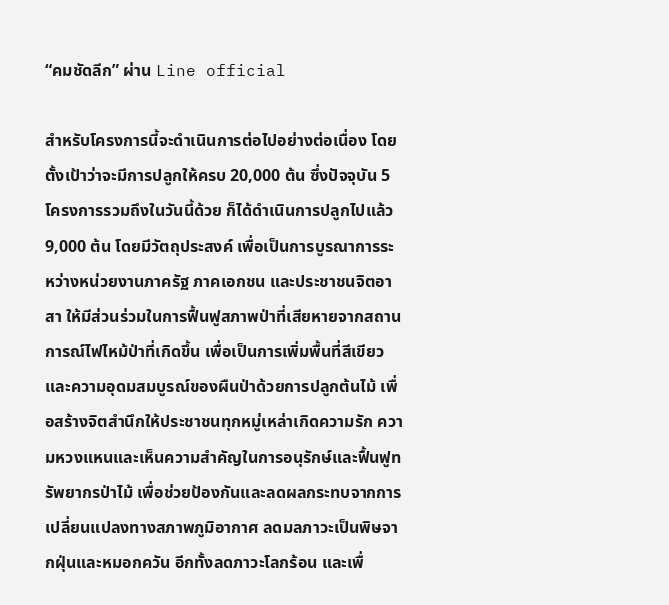“คมชัดลีก” ผ่าน Line official

สำหรับโครงการนี้จะดำเนินการต่อไปอย่างต่อเนื่อง โดยตั้งเป้าว่าจะมีการปลูกให้ครบ 20,000 ต้น ซึ่งปัจจุบัน 5 โครงการรวมถึงในวันนี้ด้วย ก็ได้ดำเนินการปลูกไปแล้ว 9,000 ต้น โดยมีวัตถุประสงค์ เพื่อเป็นการบูรณาการระหว่างหน่วยงานภาครัฐ ภาคเอกชน และประชาชนจิตอาสา ให้มีส่วนร่วมในการฟื้นฟูสภาพป่าที่เสียหายจากสถานการณ์ไฟไหม้ป่าที่เกิดขึ้น เพื่อเป็นการเพิ่มพื้นที่สีเขียวและความอุดมสมบูรณ์ของผืนป่าด้วยการปลูกต้นไม้ เพื่อสร้างจิตสำนึกให้ประชาชนทุกหมู่เหล่าเกิดความรัก ความหวงแหนและเห็นความสำคัญในการอนุรักษ์และฟื้นฟูทรัพยากรป่าไม้ เพื่อช่วยป้องกันและลดผลกระทบจากการเปลี่ยนแปลงทางสภาพภูมิอากาศ ลดมลภาวะเป็นพิษจากฝุ่นและหมอกควัน อีกทั้งลดภาวะโลกร้อน และเพื่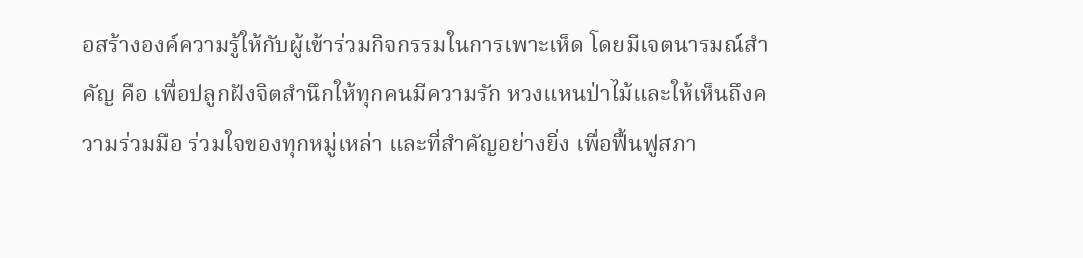อสร้างองค์ความรู้ให้กับผู้เข้าร่วมกิจกรรมในการเพาะเห็ด โดยมีเจตนารมณ์สำคัญ คือ เพื่อปลูกฝังจิตสำนึกให้ทุกคนมีความรัก หวงแหนป่าไม้และให้เห็นถึงความร่วมมือ ร่วมใจของทุกหมู่เหล่า และที่สำคัญอย่างยิ่ง เพื่อฟื้นฟูสภา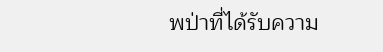พป่าที่ได้รับความ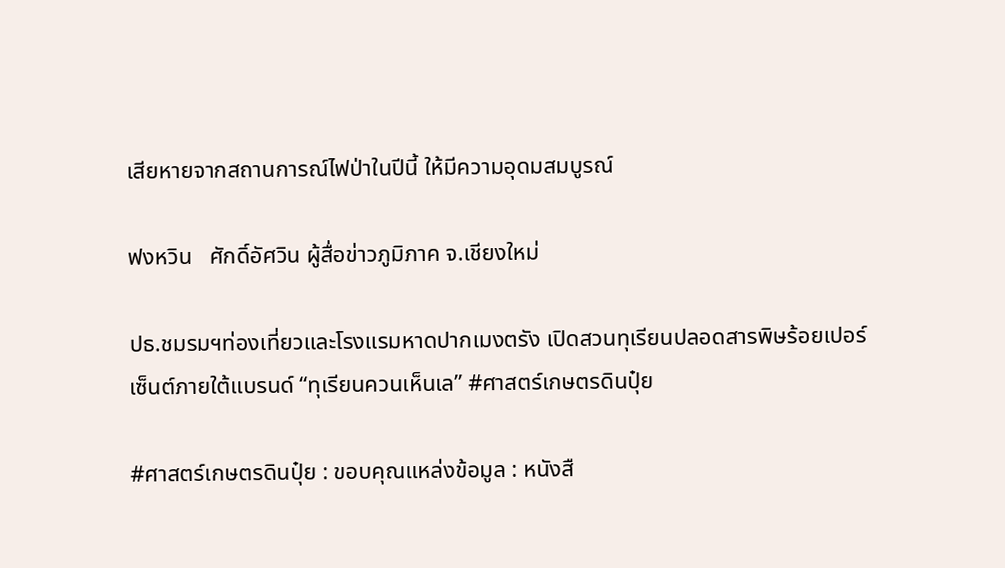เสียหายจากสถานการณ์ไฟป่าในปีนี้ ให้มีความอุดมสมบูรณ์

ฟงหวิน   ศักดิ์อัศวิน ผู้สื่อข่าวภูมิภาค จ.เชียงใหม่

ปธ.ชมรมฯท่องเที่ยวและโรงแรมหาดปากเมงตรัง เปิดสวนทุเรียนปลอดสารพิษร้อยเปอร์เซ็นต์ภายใต้แบรนด์ “ทุเรียนควนเห็นเล” #ศาสตร์เกษตรดินปุ๋ย

#ศาสตร์เกษตรดินปุ๋ย : ขอบคุณแหล่งข้อมูล : หนังสื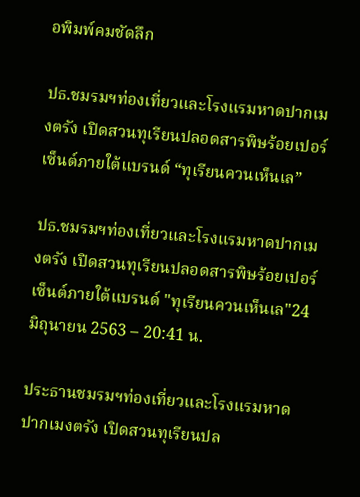อพิมพ์คมชัดลึก

ปธ.ชมรมฯท่องเที่ยวและโรงแรมหาดปากเมงตรัง เปิดสวนทุเรียนปลอดสารพิษร้อยเปอร์เซ็นต์ภายใต้แบรนด์ “ทุเรียนควนเห็นเล”

ปธ.ชมรมฯท่องเที่ยวและโรงแรมหาดปากเมงตรัง เปิดสวนทุเรียนปลอดสารพิษร้อยเปอร์เซ็นต์ภายใต้แบรนด์ "ทุเรียนควนเห็นเล"24 มิถุนายน 2563 – 20:41 น.

ประธานชมรมฯท่องเที่ยวและโรงแรมหาดปากเมงตรัง เปิดสวนทุเรียนปล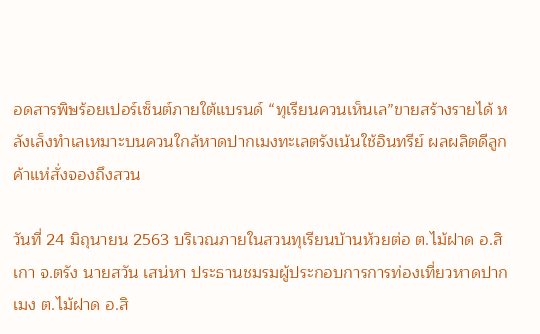อดสารพิษร้อยเปอร์เซ็นต์ภายใต้แบรนด์ “ทุเรียนควนเห็นเล”ขายสร้างรายได้ หลังเล็งทำเลเหมาะบนควนใกล้หาดปากเมงทะเลตรังเน้นใช้อินทรีย์ ผลผลิตดีลูกค้าแห่สั่งจองถึงสวน

วันที่ 24 มิถุนายน 2563 บริเวณภายในสวนทุเรียนบ้านห้วยต่อ ต.ไม้ฝาด อ.สิเกา จ.ตรัง นายสวัน เสน่หา ประธานชมรมผู้ประกอบการการท่องเที่ยวหาดปากเมง ต.ไม้ฝาด อ.สิ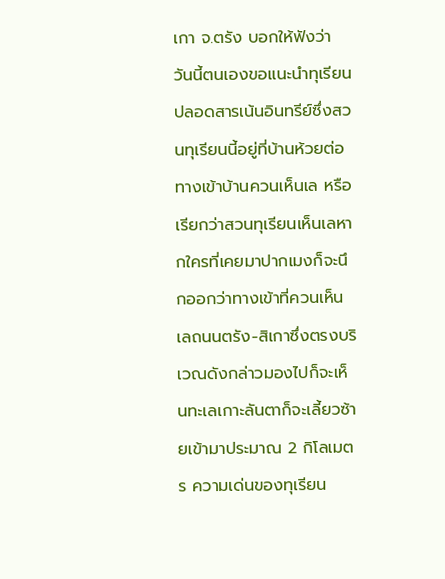เกา จ.ตรัง บอกให้ฟังว่า วันนี้ตนเองขอแนะนำทุเรียนปลอดสารเน้นอินทรีย์ซึ่งสวนทุเรียนนี้อยู่ที่บ้านห้วยต่อทางเข้าบ้านควนเห็นเล หรือเรียกว่าสวนทุเรียนเห็นเลหากใครที่เคยมาปากเมงก็จะนึกออกว่าทางเข้าที่ควนเห็นเลถนนตรัง-สิเกาซึ่งตรงบริเวณดังกล่าวมองไปก็จะเห็นทะเลเกาะลันตาก็จะเลี้ยวซ้ายเข้ามาประมาณ 2 กิโลเมตร ความเด่นของทุเรียน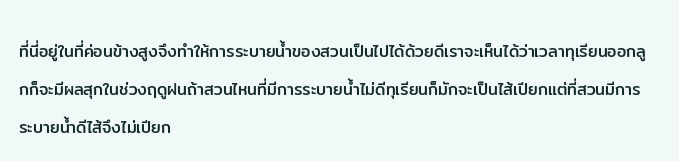ที่นี่อยู่ในที่ค่อนข้างสูงจึงทำให้การระบายน้ำของสวนเป็นไปได้ด้วยดีเราจะเห็นได้ว่าเวลาทุเรียนออกลูกก็จะมีผลสุกในช่วงฤดูฝนถ้าสวนไหนที่มีการระบายน้ำไม่ดีทุเรียนก็มักจะเป็นไส้เปียกแต่ที่สวนมีการระบายน้ำดีไส้จึงไม่เปียก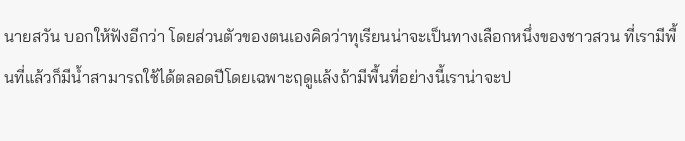นายสวัน บอกให้ฟังอีกว่า โดยส่วนตัวของตนเองคิดว่าทุเรียนน่าจะเป็นทางเลือกหนึ่งของชาวสวน ที่เรามีพื้นที่แล้วก็มีน้ำสามารถใช้ได้ตลอดปีโดยเฉพาะฤดูแล้งถ้ามีพื้นที่อย่างนี้เราน่าจะป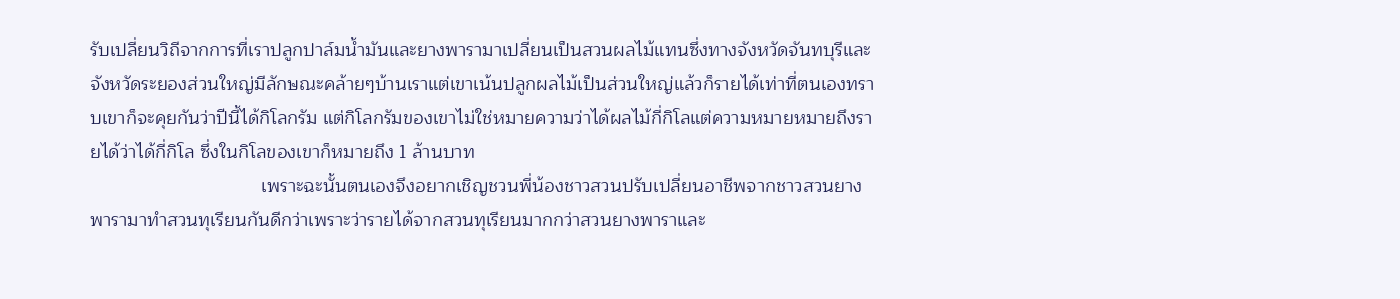รับเปลี่ยนวิถีจากการที่เราปลูกปาล์มน้ำมันและยางพารามาเปลี่ยนเป็นสวนผลไม้แทนซึ่งทางจังหวัดจันทบุรีและจังหวัดระยองส่วนใหญ่มีลักษณะคล้ายๆบ้านเราแต่เขาเน้นปลูกผลไม้เป็นส่วนใหญ่แล้วก็รายได้เท่าที่ตนเองทราบเขาก็จะคุยกันว่าปีนี้ได้กิโลกรัม แต่กิโลกรัมของเขาไม่ใช่หมายความว่าได้ผลไม้กี่กิโลแต่ความหมายหมายถึงรายได้ว่าได้กี่กิโล ซึ่งในกิโลของเขาก็หมายถึง 1 ล้านบาท
                                 เพราะฉะนั้นตนเองจึงอยากเชิญชวนพี่น้องชาวสวนปรับเปลี่ยนอาชีพจากชาวสวนยางพารามาทำสวนทุเรียนกันดีกว่าเพราะว่ารายได้จากสวนทุเรียนมากกว่าสวนยางพาราและ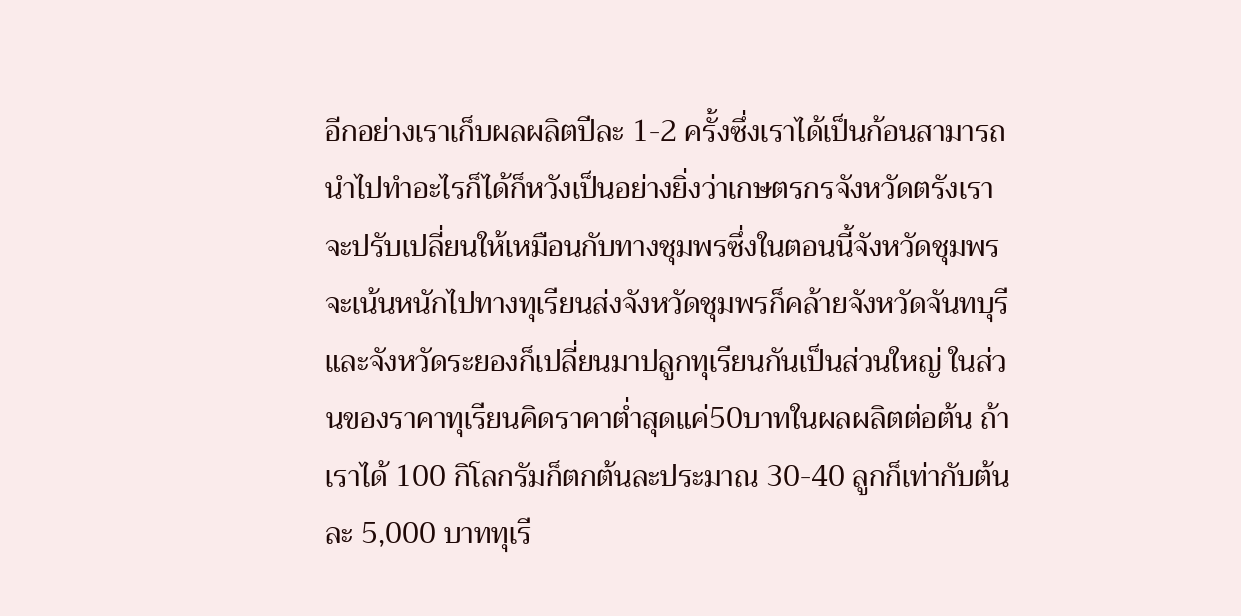อีกอย่างเราเก็บผลผลิตปีละ 1-2 ครั้งซึ่งเราได้เป็นก้อนสามารถนำไปทำอะไรก็ได้ก็หวังเป็นอย่างยิ่งว่าเกษตรกรจังหวัดตรังเราจะปรับเปลี่ยนให้เหมือนกับทางชุมพรซึ่งในตอนนี้จังหวัดชุมพรจะเน้นหนักไปทางทุเรียนส่งจังหวัดชุมพรก็คล้ายจังหวัดจันทบุรีและจังหวัดระยองก็เปลี่ยนมาปลูกทุเรียนกันเป็นส่วนใหญ่ ในส่วนของราคาทุเรียนคิดราคาต่ำสุดแค่50บาทในผลผลิตต่อต้น ถ้าเราได้ 100 กิโลกรัมก็ตกต้นละประมาณ 30-40 ลูกก็เท่ากับต้นละ 5,000 บาททุเรี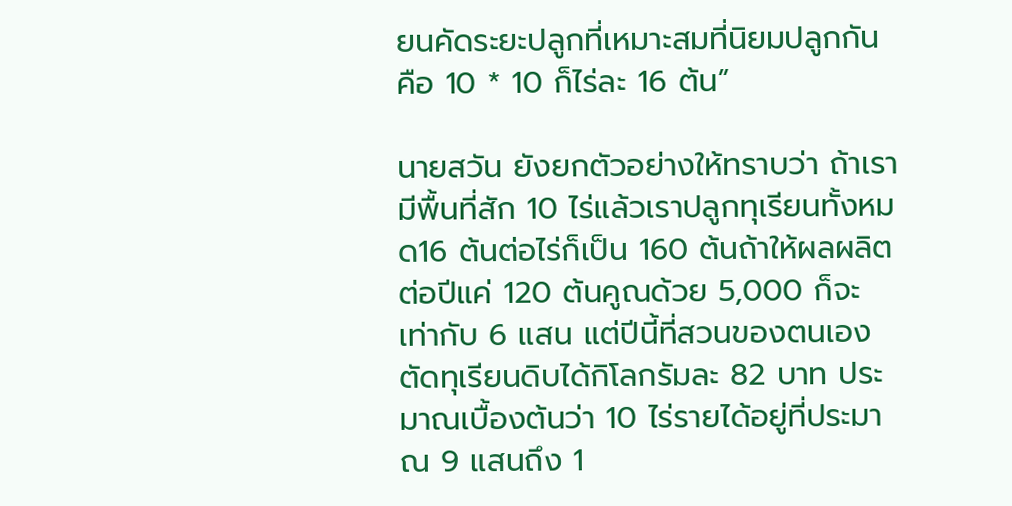ยนคัดระยะปลูกที่เหมาะสมที่นิยมปลูกกันคือ 10 * 10 ก็ไร่ละ 16 ต้น”

นายสวัน ยังยกตัวอย่างให้ทราบว่า ถ้าเรามีพื้นที่สัก 10 ไร่แล้วเราปลูกทุเรียนทั้งหมด16 ต้นต่อไร่ก็เป็น 160 ต้นถ้าให้ผลผลิตต่อปีแค่ 120 ต้นคูณด้วย 5,000 ก็จะเท่ากับ 6 แสน แต่ปีนี้ที่สวนของตนเองตัดทุเรียนดิบได้กิโลกรัมละ 82 บาท ประมาณเบื้องต้นว่า 10 ไร่รายได้อยู่ที่ประมาณ 9 แสนถึง 1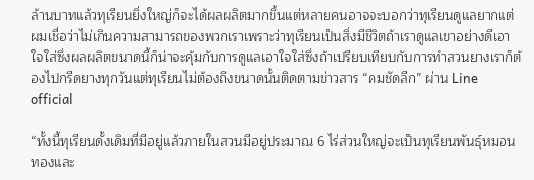ล้านบาทแล้วทุเรียนยิ่งใหญ่ก็จะได้ผลผลิตมากขึ้นแต่หลายคนอาจจะบอกว่าทุเรียนดูแลยากแต่ผมเชื่อว่าไม่เกินความสามารถของพวกเราเพราะว่าทุเรียนเป็นสิ่งมีชีวิตถ้าเราดูแลเขาอย่างดีเอาใจใส่ซึ่งผลผลิตขนาดนี้ก็น่าจะคุ้มกับการดูแลเอาใจใส่ซึ่งถ้าเปรียบเทียบกับการทำสวนยางเราก็ต้องไปกรีดยางทุกวันแต่ทุเรียนไม่ต้องถึงขนาดนั้นติดตามข่าวสาร “คมชัดลีก” ผ่าน Line official

“ทั้งนี้ทุเรียนดั้งเดิมที่มีอยู่แล้วภายในสวนมีอยู่ประมาณ 6 ไร่ส่วนใหญ่จะเป็นทุเรียนพันธุ์หมอนทองและ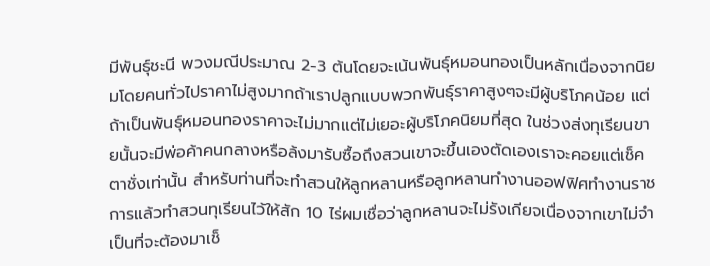มีพันธุ์ชะนี พวงมณีประมาณ 2-3 ต้นโดยจะเน้นพันธุ์หมอนทองเป็นหลักเนื่องจากนิยมโดยคนทั่วไปราคาไม่สูงมากถ้าเราปลูกแบบพวกพันธ์ุราคาสูงๆจะมีผู้บริโภคน้อย แต่ถ้าเป็นพันธุ์หมอนทองราคาจะไม่มากแต่ไม่เยอะผู้บริโภคนิยมที่สุด ในช่วงส่งทุเรียนขายนั้นจะมีพ่อค้าคนกลางหรือล้งมารับซื้อถึงสวนเขาจะขึ้นเองตัดเองเราจะคอยแต่เช็คตาชั่งเท่านั้น สำหรับท่านที่จะทำสวนให้ลูกหลานหรือลูกหลานทำงานออฟฟิศทำงานราชการแล้วทำสวนทุเรียนไว้ให้สัก 10 ไร่ผมเชื่อว่าลูกหลานจะไม่รังเกียจเนื่องจากเขาไม่จำเป็นที่จะต้องมาเช็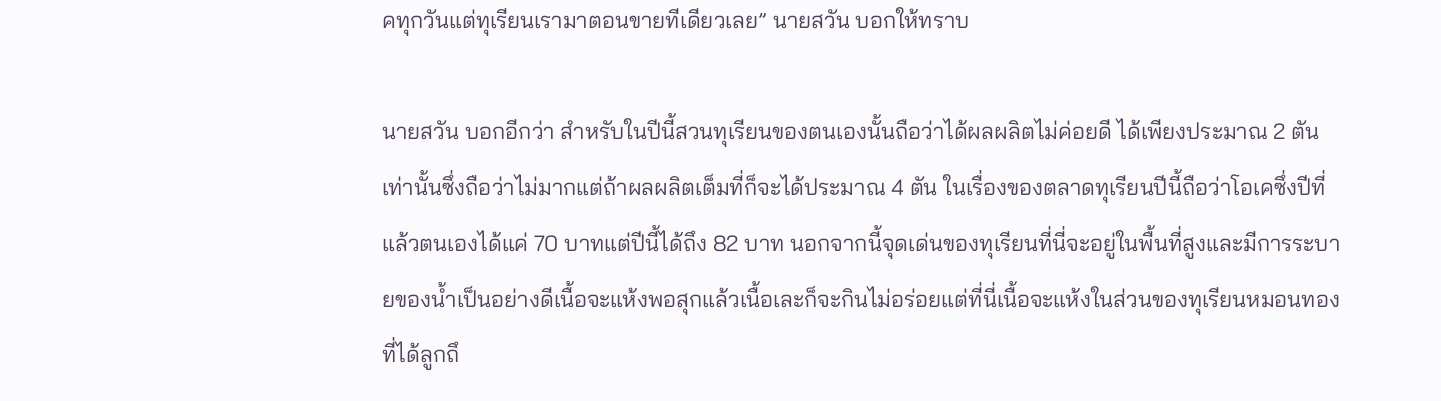คทุกวันแต่ทุเรียนเรามาตอนขายทีเดียวเลย” นายสวัน บอกให้ทราบ

นายสวัน บอกอีกว่า สำหรับในปีนี้สวนทุเรียนของตนเองนั้นถือว่าได้ผลผลิตไม่ค่อยดี ได้เพียงประมาณ 2 ตันเท่านั้นซึ่งถือว่าไม่มากแต่ถ้าผลผลิตเต็มที่ก็จะได้ประมาณ 4 ตัน ในเรื่องของตลาดทุเรียนปีนี้ถือว่าโอเคซึ่งปีที่แล้วตนเองได้แค่ 70 บาทแต่ปีนี้ได้ถึง 82 บาท นอกจากนี้จุดเด่นของทุเรียนที่นี่จะอยู่ในพื้นที่สูงและมีการระบายของน้ำเป็นอย่างดีเนื้อจะแห้งพอสุกแล้วเนื้อเละก็จะกินไม่อร่อยแต่ที่นี่เนื้อจะแห้งในส่วนของทุเรียนหมอนทองที่ได้ลูกถึ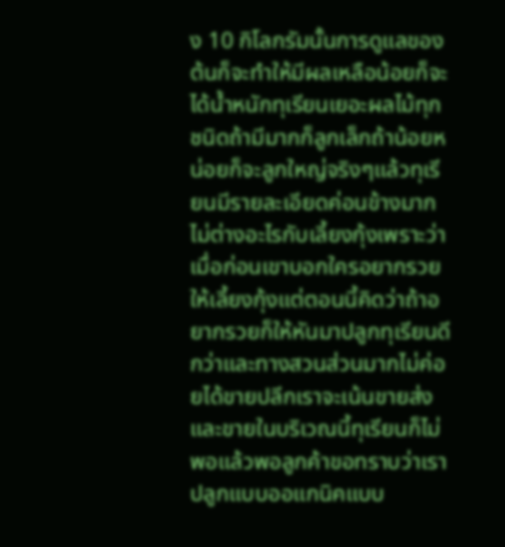ง 10 กิโลกรัมนั้นการดูแลของต้นก็จะทำให้มีผลเหลือน้อยก็จะได้น้ำหนักทุเรียนเยอะผลไม้ทุกชนิดถ้ามีมากก็ลูกเล็กถ้าน้อยหน่อยก็จะลูกใหญ่จริงๆแล้วทุเรียนมีรายละเอียดค่อนข้างมากไม่ต่างอะไรกับเลี้ยงกุ้งเพราะว่าเมื่อก่อนเขาบอกใครอยากรวยให้เลี้ยงกุ้งแต่ตอนนี้คิดว่าถ้าอยากรวยก็ให้หันมาปลูกทุเรียนดีกว่าและทางสวนส่วนมากไม่ค่อยได้ขายปลีกเราจะเน้นขายส่งและขายในบริเวณนี้ทุเรียนก็ไม่พอแล้วพอลูกค้าขอทราบว่าเราปลูกแบบออแกนิคแบบ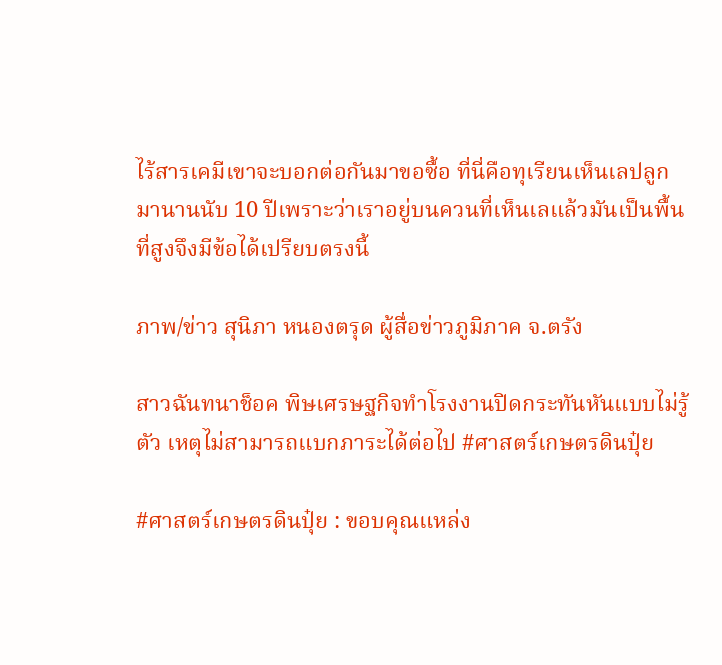ไร้สารเคมีเขาจะบอกต่อกันมาขอซื้อ ที่นี่คือทุเรียนเห็นเลปลูกมานานนับ 10 ปีเพราะว่าเราอยู่บนควนที่เห็นเลแล้วมันเป็นพื้นที่สูงจึงมีข้อได้เปรียบตรงนี้

ภาพ/ข่าว สุนิภา หนองตรุด ผู้สื่อข่าวภูมิภาค จ.ตรัง

สาวฉันทนาช็อค พิษเศรษฐกิจทำโรงงานปิดกระทันหันแบบไม่รู้ตัว เหตุไม่สามารถแบกภาระได้ต่อไป #ศาสตร์เกษตรดินปุ๋ย

#ศาสตร์เกษตรดินปุ๋ย : ขอบคุณแหล่ง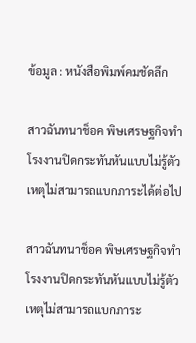ข้อมูล : หนังสือพิมพ์คมชัดลึก

สาวฉันทนาช็อค พิษเศรษฐกิจทำโรงงานปิดกระทันหันแบบไม่รู้ตัว เหตุไม่สามารถแบกภาระได้ต่อไป

สาวฉันทนาช็อค พิษเศรษฐกิจทำโรงงานปิดกระทันหันแบบไม่รู้ตัว เหตุไม่สามารถแบกภาระ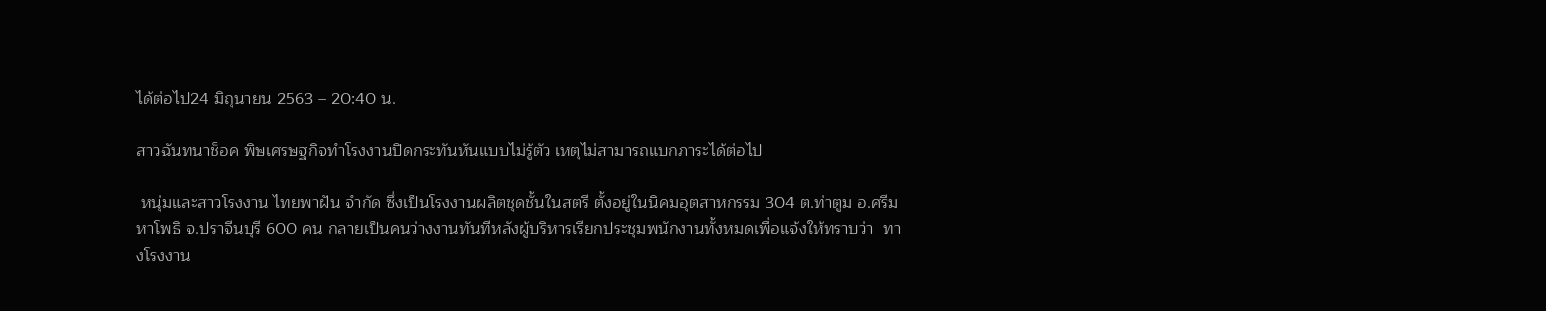ได้ต่อไป24 มิถุนายน 2563 – 20:40 น.

สาวฉันทนาช็อค พิษเศรษฐกิจทำโรงงานปิดกระทันหันแบบไม่รู้ตัว เหตุไม่สามารถแบกภาระได้ต่อไป

 หนุ่มและสาวโรงงาน ไทยพาฝัน จำกัด ซึ่งเป็นโรงงานผลิตชุดชั้นในสตรี ตั้งอยู่ในนิคมอุตสาหกรรม 304 ต.ท่าตูม อ.ศรีมหาโพธิ จ.ปราจีนบุรี 600 คน กลายเป็นคนว่างงานทันทีหลังผู้บริหารเรียกประชุมพนักงานทั้งหมดเพื่อแจ้งให้ทราบว่า  ทางโรงงาน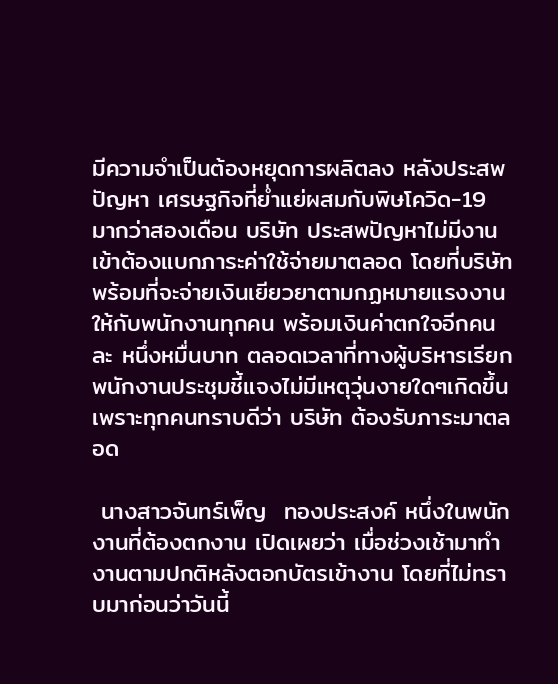มีความจำเป็นต้องหยุดการผลิตลง หลังประสพปัญหา เศรษฐกิจที่ย่ำแย่ผสมกับพิษโควิด-19 มากว่าสองเดือน บริษัท ประสพปัญหาไม่มีงานเข้าต้องแบกภาระค่าใช้จ่ายมาตลอด โดยที่บริษัทพร้อมที่จะจ่ายเงินเยียวยาตามกฏหมายแรงงานให้กับพนักงานทุกคน พร้อมเงินค่าตกใจอีกคนละ หนึ่งหมื่นบาท ตลอดเวลาที่ทางผู้บริหารเรียกพนักงานประชุมชี้แจงไม่มีเหตุวุ่นงายใดๆเกิดขึ้นเพราะทุกคนทราบดีว่า บริษัท ต้องรับภาระมาตลอด

 นางสาวจันทร์เพ็ญ  ทองประสงค์ หนึ่งในพนักงานที่ต้องตกงาน เปิดเผยว่า เมื่อช่วงเช้ามาทำงานตามปกติหลังตอกบัตรเข้างาน โดยที่ไม่ทราบมาก่อนว่าวันนี้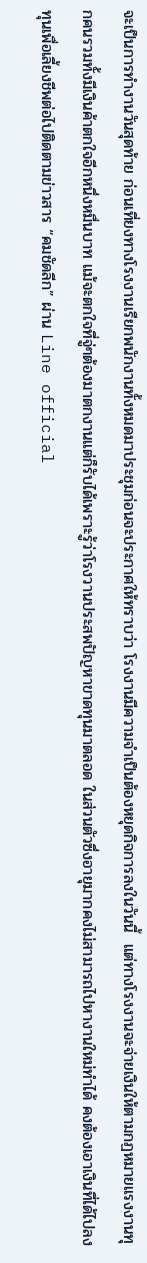จะเป็นการทำงานวันสุดท้าย ก่อนเที่ยงทางโรงงานเรียกพนักงานทั้งหมดมาประชุมก่อนจะประกาศให้ทราบว่า โรงงานมีความจำเป็นต้องหยุดกิจการลงในวันนี้  แต่ทางโรงงานจะจ่ายเงินให้ตามกฏหมายแรงงานทุกคนรวมทั้งมีเงินค้าตกใจอีกหนึ่งหมื่นบาท แม้จะตกใจที่จู่ๆต้องมาตกงานแต่ก็รับได้เพราะรู้ว่าโรงวานประสพปัญหาขาดทุนมาตลอด ในส่วนตัวซึ่งอายุมากคงไม่สามารถไปหางานใหม่ทำได้ คงต้องเอาเงินที่ได้ไปลงทุนเพื่อเลี้ยงชีพต่อไปติดตามข่าวสาร “คมชัดลีก” ผ่าน Line official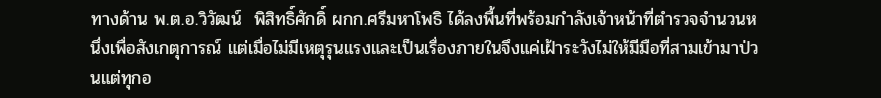ทางด้าน พ.ต.อ.วิวัฒน์  พิสิทธิ์ศักดิ์ ผกก.ศรีมหาโพธิ ได้ลงพื้นที่พร้อมกำลังเจ้าหน้าที่ตำรวจจำนวนหนึ่งเพื่อสังเกตุการณ์ แต่เมื่อไม่มีเหตุรุนแรงและเป็นเรื่องภายในจึงแค่เฝ้าระวังไม่ให้มีมือที่สามเข้ามาป่วนแต่ทุกอ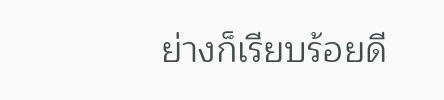ย่างก็เรียบร้อยดี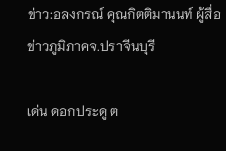ข่าว:อลงกรณ์ คุณกิตติมานนท์ ผู้สื่อข่าวภูมิภาคจ.ปราจีนบุรี

เด่น ดอกประดู ต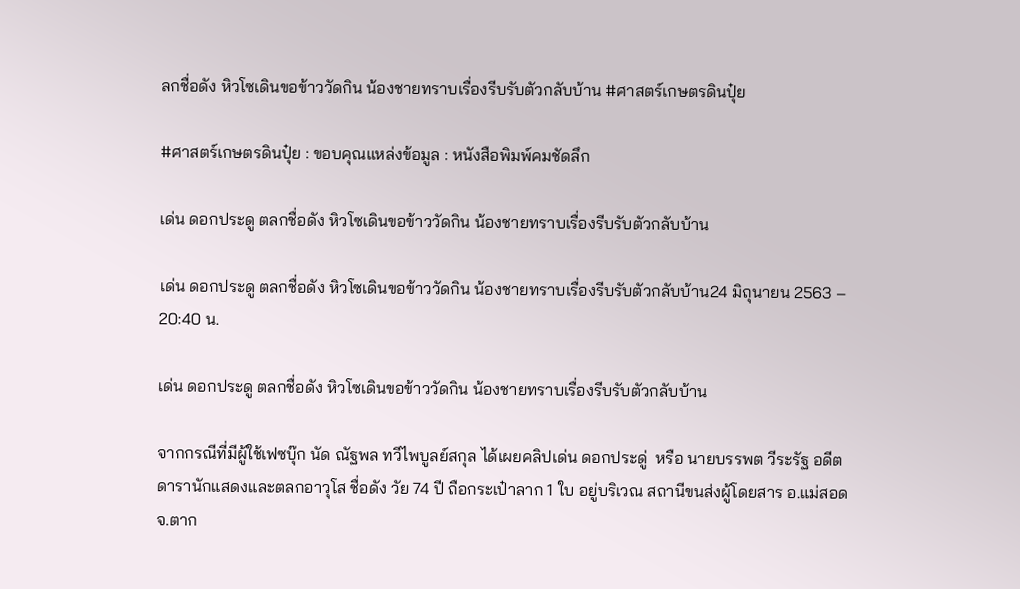ลกชื่อดัง หิวโซเดินขอข้าววัดกิน น้องชายทราบเรื่องรีบรับตัวกลับบ้าน #ศาสตร์เกษตรดินปุ๋ย

#ศาสตร์เกษตรดินปุ๋ย : ขอบคุณแหล่งข้อมูล : หนังสือพิมพ์คมชัดลึก

เด่น ดอกประดู ตลกชื่อดัง หิวโซเดินขอข้าววัดกิน น้องชายทราบเรื่องรีบรับตัวกลับบ้าน

เด่น ดอกประดู ตลกชื่อดัง หิวโซเดินขอข้าววัดกิน น้องชายทราบเรื่องรีบรับตัวกลับบ้าน24 มิถุนายน 2563 – 20:40 น.

เด่น ดอกประดู ตลกชื่อดัง หิวโซเดินขอข้าววัดกิน น้องชายทราบเรื่องรีบรับตัวกลับบ้าน

จากกรณีที่มีผู้ใช้เฟซบุ๊ก นัด ณัฐพล ทวีไพบูลย์สกุล ได้เผยคลิปเด่น ดอกประดู่  หรือ นายบรรพต วีระรัฐ อดีตดารานักแสดงและตลกอาวุโส ชื่อดัง วัย 74 ปี ถือกระเป๋าลาก 1 ใบ อยู่บริเวณ สถานีขนส่งผู้โดยสาร อ.แม่สอด จ.ตาก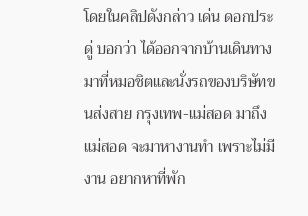โดยในคลิปดังกล่าว เด่น ดอกประดู่ บอกว่า ได้ออกจากบ้านเดินทางมาที่หมอชิตและนั่งรถของบริษัทขนส่งสาย กรุงเทพ-แม่สอด มาถึงแม่สอด จะมาหางานทำ เพราะไม่มีงาน อยากหาที่พัก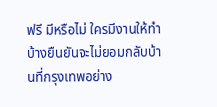ฟรี มีหรือไม่ ใครมีงานให้ทำบ้างยืนยันจะไม่ยอมกลับบ้านที่กรุงเทพอย่าง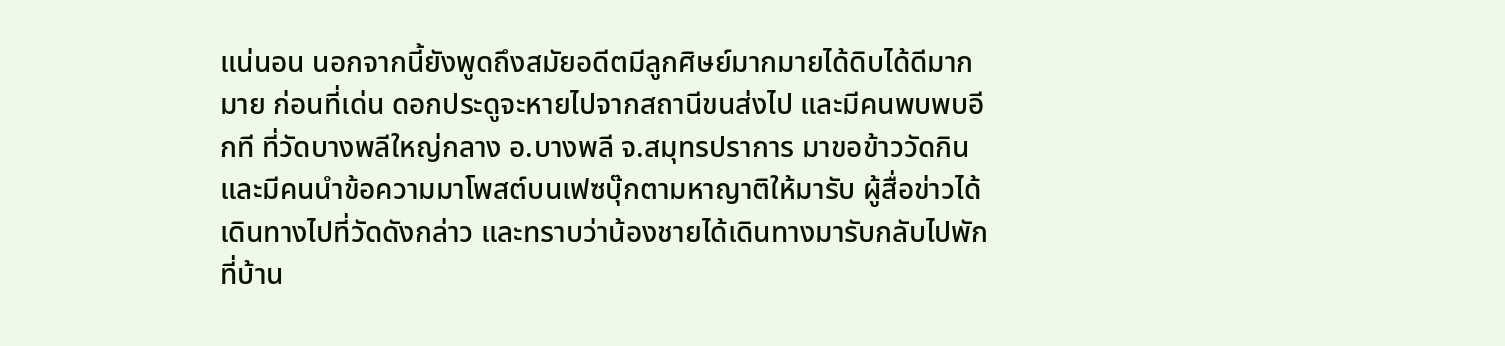แน่นอน นอกจากนี้ยังพูดถึงสมัยอดีตมีลูกศิษย์มากมายได้ดิบได้ดีมากมาย ก่อนที่เด่น ดอกประดูจะหายไปจากสถานีขนส่งไป และมีคนพบพบอีกที ที่วัดบางพลีใหญ่กลาง อ.บางพลี จ.สมุทรปราการ มาขอข้าววัดกิน และมีคนนำข้อความมาโพสต์บนเฟซบุ๊กตามหาญาติให้มารับ ผู้สื่อข่าวได้เดินทางไปที่วัดดังกล่าว และทราบว่าน้องชายได้เดินทางมารับกลับไปพักที่บ้าน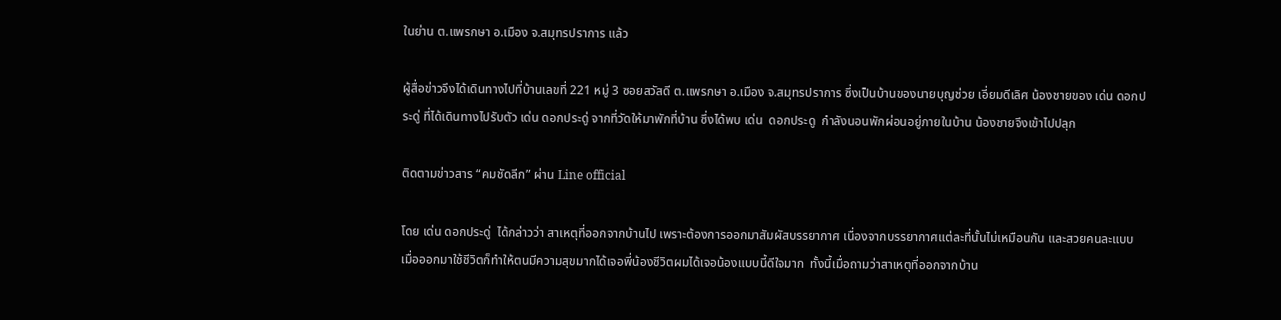ในย่าน ต.แพรกษา อ.เมือง จ.สมุทรปราการ แล้ว

ผู้สื่อข่าวจึงได้เดินทางไปที่บ้านเลขที่ 221 หมู่ 3 ซอยสวัสดี ต.แพรกษา อ.เมือง จ.สมุทรปราการ ซึ่งเป็นบ้านของนายบุญช่วย เอี่ยมดีเลิศ น้องชายของ เด่น ดอกประดู่ ที่ได้เดินทางไปรับตัว เด่น ดอกประดู่ จากที่วัดให้มาพักที่บ้าน ซึ่งได้พบ เด่น  ดอกประดู  กำลังนอนพักผ่อนอยู่ภายในบ้าน น้องชายจึงเข้าไปปลุก

ติดตามข่าวสาร “คมชัดลีก” ผ่าน Line official

โดย เด่น ดอกประดู่  ได้กล่าวว่า สาเหตุที่ออกจากบ้านไป เพราะต้องการออกมาสัมผัสบรรยากาศ เนื่องจากบรรยากาศแต่ละที่นั้นไม่เหมือนกัน และสวยคนละแบบ เมื่อออกมาใช้ชีวิตก็ทำให้ตนมีความสุขมากได้เจอพี่น้องชีวิตผมได้เจอน้องแบบนี้ดีใจมาก  ทั้งนี้เมื่อถามว่าสาเหตุที่ออกจากบ้าน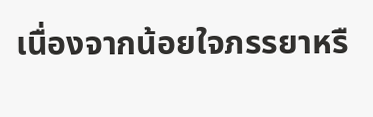เนื่องจากน้อยใจภรรยาหรื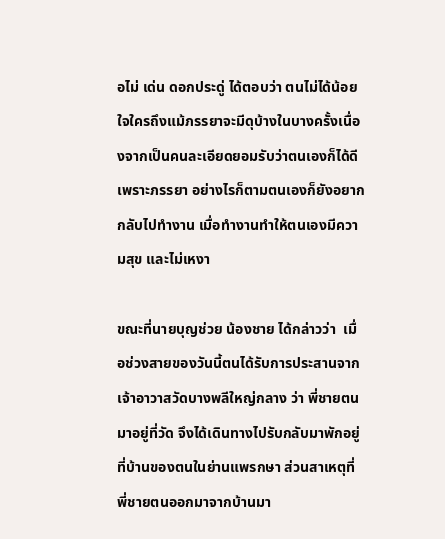อไม่ เด่น ดอกประดู่ ได้ตอบว่า ตนไม่ได้น้อยใจใครถึงแม้ภรรยาจะมีดุบ้างในบางครั้งเนื่องจากเป็นคนละเอียดยอมรับว่าตนเองก็ได้ดีเพราะภรรยา อย่างไรก็ตามตนเองก็ยังอยากกลับไปทำงาน เมื่อทำงานทำให้ตนเองมีความสุข และไม่เหงา

ขณะที่นายบุญช่วย น้องชาย ได้กล่าวว่า  เมื่อช่วงสายของวันนี้ตนได้รับการประสานจากเจ้าอาวาสวัดบางพลีใหญ่กลาง ว่า พี่ชายตนมาอยู่ที่วัด จึงได้เดินทางไปรับกลับมาพักอยู่ที่บ้านของตนในย่านแพรกษา ส่วนสาเหตุที่พี่ชายตนออกมาจากบ้านมา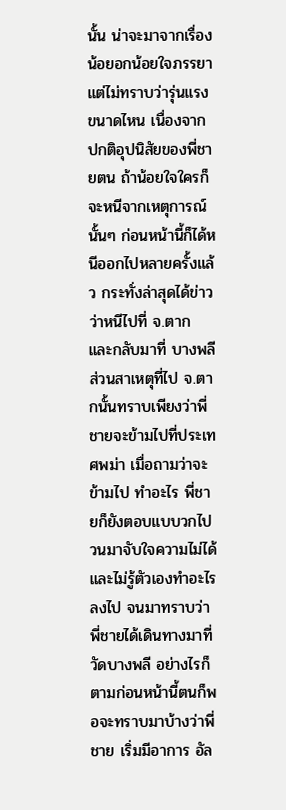นั้น น่าจะมาจากเรื่องน้อยอกน้อยใจภรรยาแต่ไม่ทราบว่ารุ่นแรงขนาดไหน เนื่องจากปกติอุปนิสัยของพี่ชายตน ถ้าน้อยใจใครก็จะหนีจากเหตุการณ์นั้นๆ ก่อนหน้านี้ก็ได้หนีออกไปหลายครั้งแล้ว กระทั่งล่าสุดได้ข่าวว่าหนีไปที่ จ.ตาก และกลับมาที่ บางพลี ส่วนสาเหตุที่ไป จ.ตากนั้นทราบเพียงว่าพี่ชายจะข้ามไปที่ประเทศพม่า เมื่อถามว่าจะข้ามไป ทำอะไร พี่ชายก็ยังตอบแบบวกไปวนมาจับใจความไม่ได้และไม่รู้ตัวเองทำอะไรลงไป จนมาทราบว่าพี่ชายได้เดินทางมาที่วัดบางพลี อย่างไรก็ตามก่อนหน้านี้ตนก็พอจะทราบมาบ้างว่าพี่ชาย เริ่มมีอาการ อัล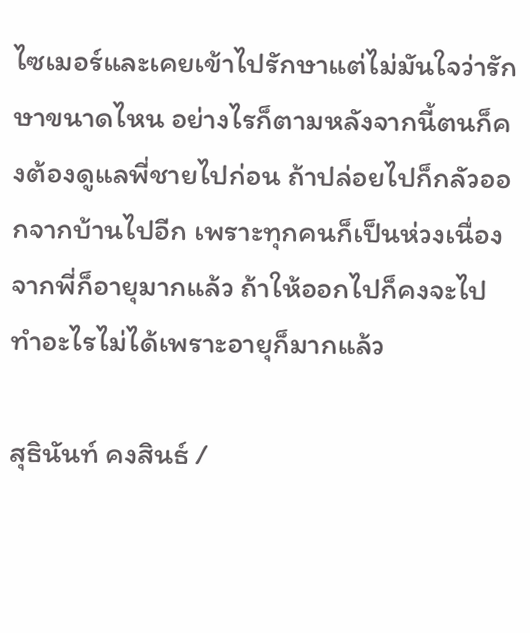ไซเมอร์และเคยเข้าไปรักษาแต่ไม่มันใจว่ารักษาขนาดไหน อย่างไรก็ตามหลังจากนี้ตนก็คงต้องดูแลพี่ชายไปก่อน ถ้าปล่อยไปก็กลัวออกจากบ้านไปอีก เพราะทุกคนก็เป็นห่วงเนื่องจากพี่ก็อายุมากแล้ว ถ้าให้ออกไปก็คงจะไปทำอะไรไม่ได้เพราะอายุก็มากแล้ว

สุธินันท์ คงสินธ์ /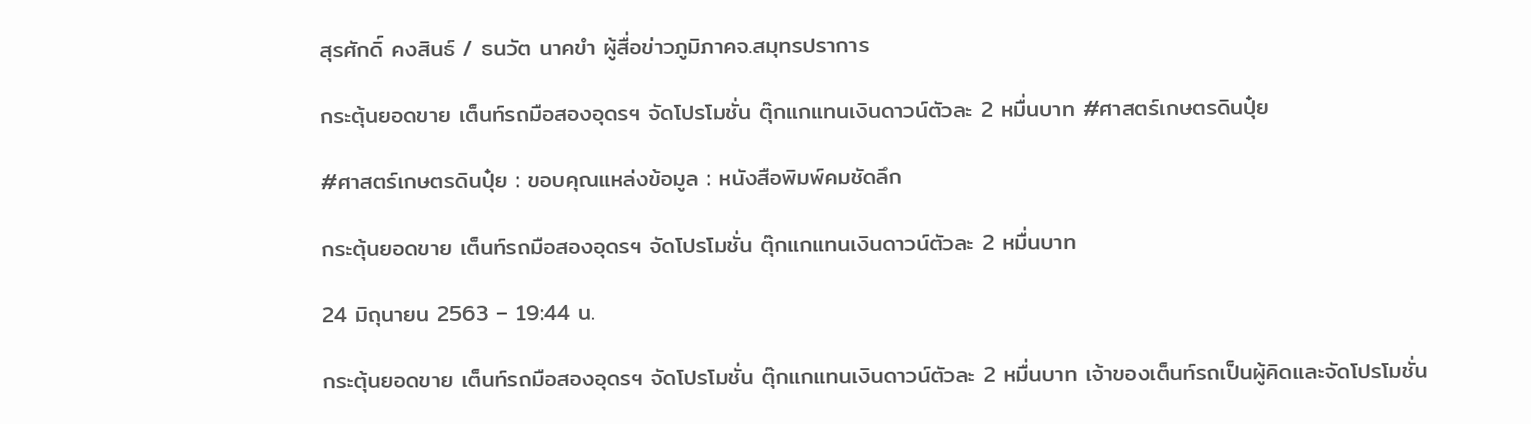สุรศักดิ์ คงสินธ์ / ธนวัต นาคขำ ผู้สื่อข่าวภูมิภาคจ.สมุทรปราการ

กระตุ้นยอดขาย เต็นท์รถมือสองอุดรฯ จัดโปรโมชั่น ตุ๊กแกแทนเงินดาวน์ตัวละ 2 หมื่นบาท #ศาสตร์เกษตรดินปุ๋ย

#ศาสตร์เกษตรดินปุ๋ย : ขอบคุณแหล่งข้อมูล : หนังสือพิมพ์คมชัดลึก

กระตุ้นยอดขาย เต็นท์รถมือสองอุดรฯ จัดโปรโมชั่น ตุ๊กแกแทนเงินดาวน์ตัวละ 2 หมื่นบาท

24 มิถุนายน 2563 – 19:44 น.

กระตุ้นยอดขาย เต็นท์รถมือสองอุดรฯ จัดโปรโมชั่น ตุ๊กแกแทนเงินดาวน์ตัวละ 2 หมื่นบาท เจ้าของเต็นท์รถเป็นผู้คิดและจัดโปรโมชั่น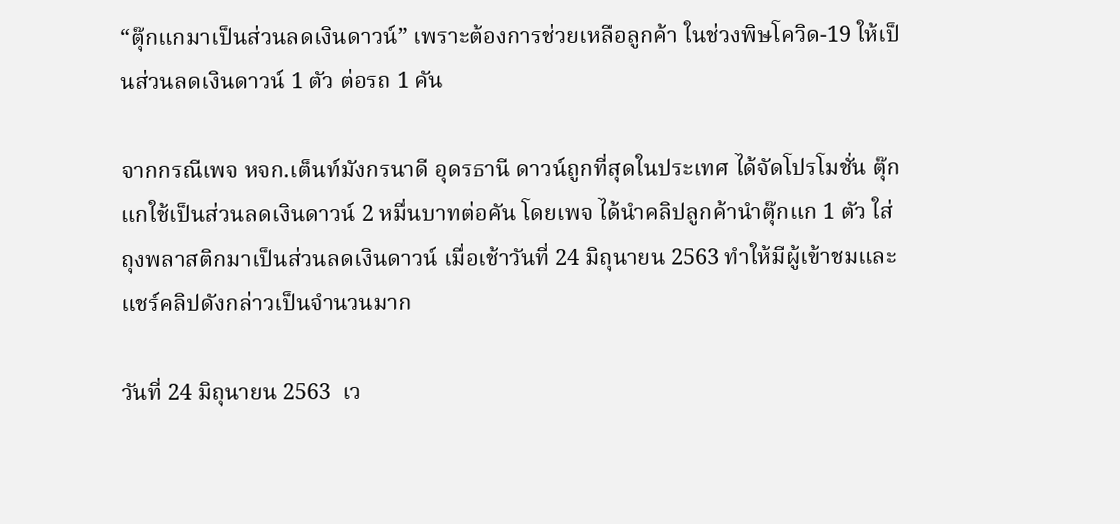“ตุ๊กแกมาเป็นส่วนลดเงินดาวน์” เพราะต้องการช่วยเหลือลูกค้า ในช่วงพิษโควิด-19 ให้เป็นส่วนลดเงินดาวน์ 1 ตัว ต่อรถ 1 คัน

จากกรณีเพจ หจก.เต็นท์มังกรนาดี อุดรธานี ดาวน์ถูกที่สุดในประเทศ ได้จัดโปรโมชั่น ตุ๊กแกใช้เป็นส่วนลดเงินดาวน์ 2 หมื่นบาทต่อคัน โดยเพจ ได้นำคลิปลูกค้านำตุ๊กแก 1 ตัว ใส่ถุงพลาสติกมาเป็นส่วนลดเงินดาวน์ เมื่อเช้าวันที่ 24 มิถุนายน 2563 ทำให้มีผู้เข้าชมและแชร์คลิปดังกล่าวเป็นจำนวนมาก

วันที่ 24 มิถุนายน 2563  เว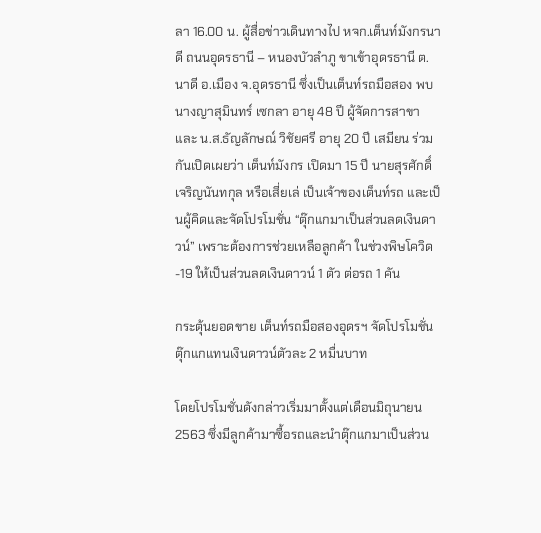ลา 16.00 น. ผู้สื่อข่าวเดินทางไป หจก.เต็นท์มังกรนาดี ถนนอุดรธานี – หนองบัวลำภู ขาเข้าอุดรธานี ต.นาดี อ.เมือง จ.อุดรธานี ซึ่งเป็นเต็นท์รถมือสอง พบนางญาสุมินทร์ เซกลา อายุ 48 ปี ผู้จัดการสาขา และ น.ส.ธัญลักษณ์ วิชัยศรี อายุ 20 ปี เสมียน ร่วมกันเปิดเผยว่า เต็นท์มังกร เปิดมา 15 ปี นายสุรศักดิ์ เจริญนันทกุล หรือเสี่ยเล่ เป็นเจ้าของเต็นท์รถ และเป็นผู้คิดและจัดโปรโมชั่น “ตุ๊กแกมาเป็นส่วนลดเงินดาวน์” เพราะต้องการช่วยเหลือลูกค้า ในช่วงพิษโควิด-19 ให้เป็นส่วนลดเงินดาวน์ 1 ตัว ต่อรถ 1 คัน

กระตุ้นยอดขาย เต็นท์รถมือสองอุดรฯ จัดโปรโมชั่น ตุ๊กแกแทนเงินดาวน์ตัวละ 2 หมื่นบาท

โดยโปรโมชั่นดังกล่าวเริ่มมาตั้งแต่เดือนมิถุนายน 2563 ซึ่งมีลูกค้ามาซื้อรถและนำตุ๊กแกมาเป็นส่วน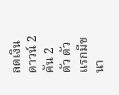ลดเงินดาวน์ 2 คัน 2 ตัว ตัวแรกมีขนา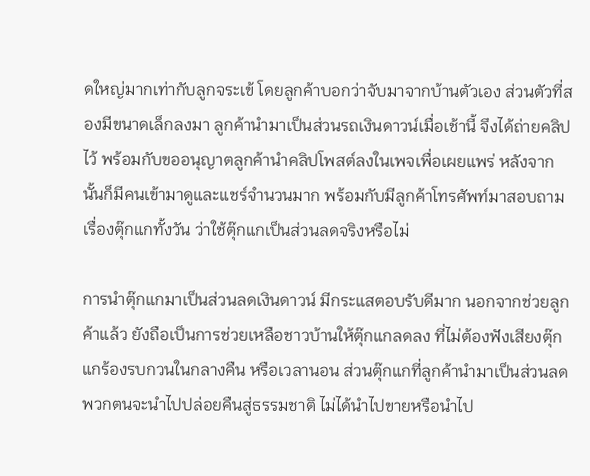ดใหญ่มากเท่ากับลูกจระเข้ โดยลูกค้าบอกว่าจับมาจากบ้านตัวเอง ส่วนตัวที่สองมีขนาดเล็กลงมา ลูกค้านำมาเป็นส่วนรถเงินดาวน์เมื่อเช้านี้ จึงได้ถ่ายคลิปไว้ พร้อมกับขออนุญาตลูกค้านำคลิปโพสต์ลงในเพจเพื่อเผยแพร่ หลังจากนั้นก็มีคนเข้ามาดูและแชร์จำนวนมาก พร้อมกับมีลูกค้าโทรศัพท์มาสอบถามเรื่องตุ๊กแกทั้งวัน ว่าใช้ตุ๊กแกเป็นส่วนลดจริงหรือไม่

การนำตุ๊กแกมาเป็นส่วนลดเงินดาวน์ มีกระแสตอบรับดีมาก นอกจากช่วยลูกค้าแล้ว ยังถือเป็นการช่วยเหลือชาวบ้านให้ตุ๊กแกลดลง ที่ไม่ต้องฟังเสียงตุ๊กแกร้องรบกวนในกลางคืน หรือเวลานอน ส่วนตุ๊กแกที่ลูกค้านำมาเป็นส่วนลด พวกตนจะนำไปปล่อยคืนสู่ธรรมชาติ ไม่ได้นำไปขายหรือนำไป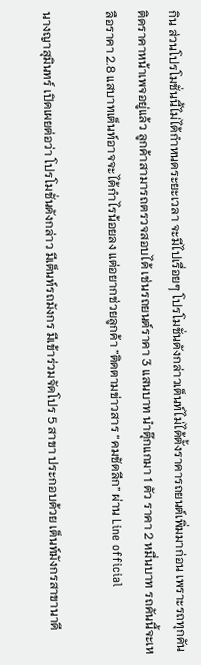กิน ส่วนโปรโมชั่นนี้ไม่ได้กำหนดระยะเวลา จะมีไปเรื่อยๆ โปรโมชั่นดังกล่าวเต็นท์ไม่ได้ตั้งราคารถยนต์เพิ่มมาก่อน เพราะรถทุกคันติดราคาหน้าเพจอยู่แล้ว ลูกค้าสามารถตรวจสอบได้ เช่นรถยนต์ราคา 3 แสนบาท นำตุ๊กแกมา 1 ตัว ราคา 2 หมื่นบาท รถคันนี้จะเหลือราคา 2.8 แสบาทเต็นท์อาจจะได้กำไรน้อยลง แต่อยากช่วยลูกค้า ”ติดตามข่าวสาร “คมชัดลีก” ผ่าน Line official

นางญาสุมินทร์ เปิดเผยต่อว่า โปรโมชั่นดังกล่าว มีเต็นท์รถมังกร มีเข้าร่วมจัดโปร 5 สาขา ประกอบด้วย เต็นท์มังกรสาขานาดี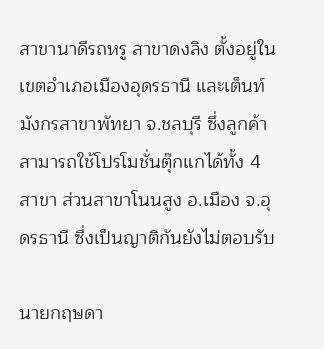สาขานาดีรถหรู สาขาดงลิง ตั้งอยู่ในเขตอำเภอเมืองอุดรธานี และเต็นท์มังกรสาขาพัทยา จ.ชลบุรี ซึ่งลูกค้าสามารถใช้โปรโมชั่นตุ๊กแกได้ทั้ง 4 สาขา ส่วนสาขาโนนสูง อ.เมือง จ.อุดรธานี ซึ่งเป็นญาติกันยังไม่ตอบรับ

นายกฤษดา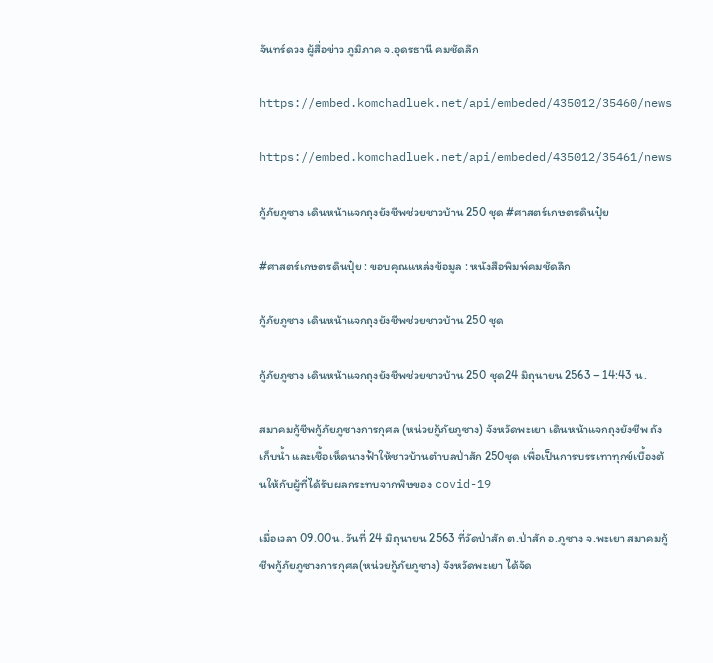จันทร์ดวง ผู้สื่อข่าว ภูมิภาค จ.อุดรธานี คมชัดลึก

https://embed.komchadluek.net/api/embeded/435012/35460/news

https://embed.komchadluek.net/api/embeded/435012/35461/news

กู้ภัยภูซาง เดินหน้าแจกถุงยังชีพช่วยชาวบ้าน 250 ชุด #ศาสตร์เกษตรดินปุ๋ย

#ศาสตร์เกษตรดินปุ๋ย : ขอบคุณแหล่งข้อมูล : หนังสือพิมพ์คมชัดลึก

กู้ภัยภูซาง เดินหน้าแจกถุงยังชีพช่วยชาวบ้าน 250 ชุด

กู้ภัยภูซาง เดินหน้าแจกถุงยังชีพช่วยชาวบ้าน 250 ชุด24 มิถุนายน 2563 – 14:43 น.

สมาคมกู้ชีพกู้ภัยภูซางการกุศล (หน่วยกู้ภัยภูซาง) จังหวัดพะเยา เดินหน้าแจกถุงยังชีพ ถังเก็บน้ำ และเชื้อเห็ดนางฟ้าให้ชาวบ้านตำบลป่าสัก 250ชุด เพื่อเป็นการบรรเทาทุกข์เบื้องต้นให้กับผู้ที่ได้รับผลกระทบจากพิษของ covid-19

เมื่อเวลา 09.00น. วันที่ 24 มิถุนายน 2563 ที่วัดป่าสัก ต.ป่าสัก อ.ภูซาง จ.พะเยา สมาคมกู้ชีพกู้ภัยภูซางการกุศล(หน่วยกู้ภัยภูซาง) จังหวัดพะเยา ได้จัด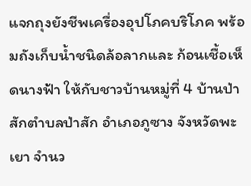แจกถุงยังชีพเครื่องอุปโภคบริโภค พร้อมถังเก็บน้ำชนิดล้อลากและ ก้อนเชื้อเห็ดนางฟ้า ให้กับชาวบ้านหมู่ที่ 4 บ้านป่าสักตำบลป่าสัก อำเภอภูซาง จังหวัดพะเยา จำนว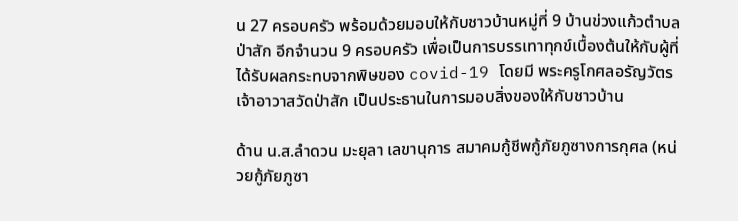น 27 ครอบครัว พร้อมด้วยมอบให้กับชาวบ้านหมู่ที่ 9 บ้านข่วงแก้วตำบลป่าสัก อีกจำนวน 9 ครอบครัว เพื่อเป็นการบรรเทาทุกข์เบื้องต้นให้กับผู้ที่ได้รับผลกระทบจากพิษของ covid-19 โดยมี พระครูโกศลอรัญวัตร เจ้าอาวาสวัดป่าสัก เป็นประธานในการมอบสิ่งของให้กับชาวบ้าน

ด้าน น.ส.ลำดวน มะยุลา เลขานุการ สมาคมกู้ชีพกู้ภัยภูซางการกุศล (หน่วยกู้ภัยภูซา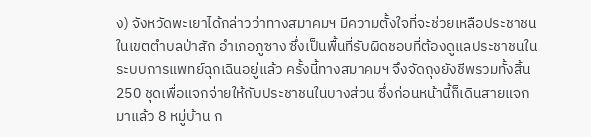ง) จังหวัดพะเยาได้กล่าวว่าทางสมาคมฯ มีความตั้งใจที่จะช่วยเหลือประชาชนในเขตตำบลป่าสัก อำเภอภูซาง ซึ่งเป็นพื้นที่รับผิดชอบที่ต้องดูแลประชาชนในระบบการแพทย์ฉุกเฉินอยู่แล้ว ครั้งนี้ทางสมาคมฯ จึงจัดถุงยังชีพรวมทั้งสิ้น 250 ชุดเพื่อแจกจ่ายให้กับประชาชนในบางส่วน ซึ่งก่อนหน้านี้ก็เดินสายแจก มาแล้ว 8 หมู่บ้าน ก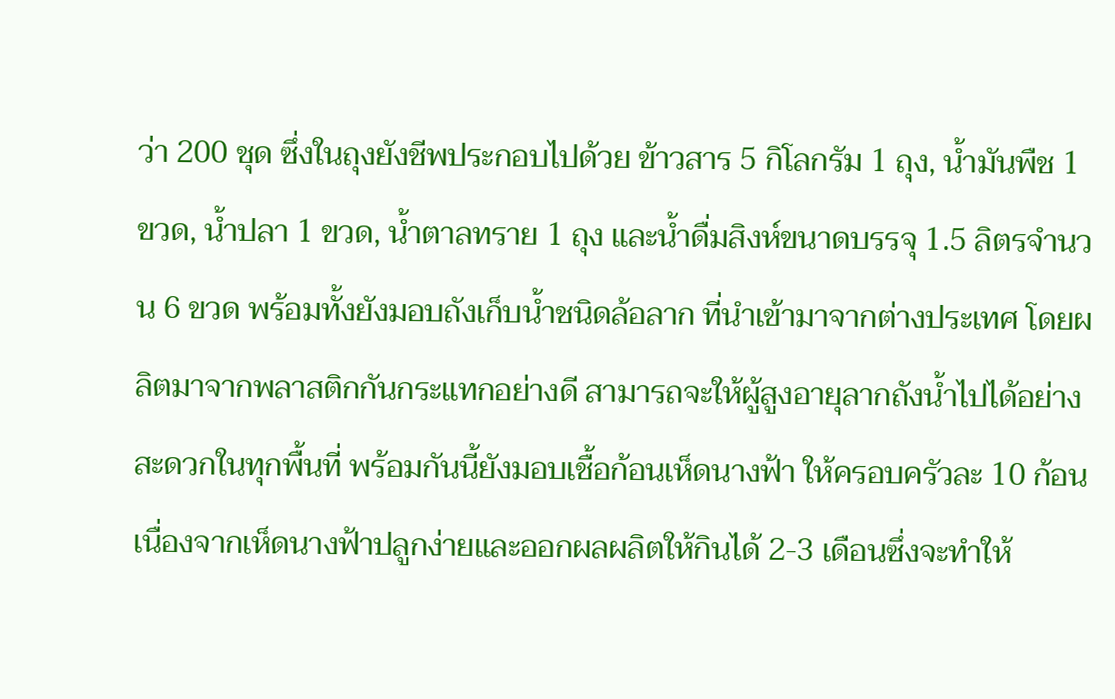ว่า 200 ชุด ซึ่งในถุงยังชีพประกอบไปด้วย ข้าวสาร 5 กิโลกรัม 1 ถุง, น้ำมันพืช 1 ขวด, น้ำปลา 1 ขวด, น้ำตาลทราย 1 ถุง และน้ำดื่มสิงห์ขนาดบรรจุ 1.5 ลิตรจำนวน 6 ขวด พร้อมทั้งยังมอบถังเก็บน้ำชนิดล้อลาก ที่นำเข้ามาจากต่างประเทศ โดยผลิตมาจากพลาสติกกันกระแทกอย่างดี สามารถจะให้ผู้สูงอายุลากถังน้ำไปได้อย่างสะดวกในทุกพื้นที่ พร้อมกันนี้ยังมอบเชื้อก้อนเห็ดนางฟ้า ให้ครอบครัวละ 10 ก้อน เนื่องจากเห็ดนางฟ้าปลูกง่ายและออกผลผลิตให้กินได้ 2-3 เดือนซึ่งจะทำให้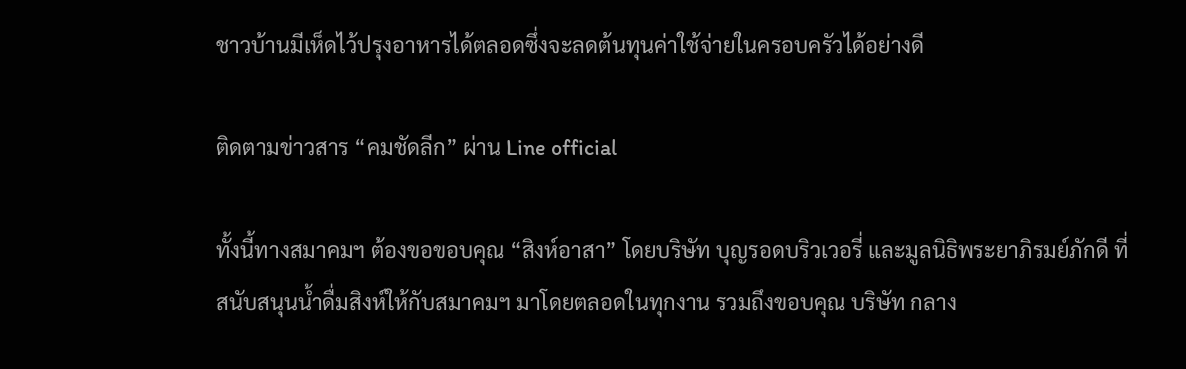ชาวบ้านมีเห็ดไว้ปรุงอาหารได้ตลอดซึ่งจะลดต้นทุนค่าใช้จ่ายในครอบครัวได้อย่างดี

ติดตามข่าวสาร “คมชัดลีก” ผ่าน Line official

ทั้งนี้ทางสมาคมฯ ต้องขอขอบคุณ “สิงห์อาสา” โดยบริษัท บุญรอดบริวเวอรี่ และมูลนิธิพระยาภิรมย์ภักดี ที่สนับสนุนน้ำดื่มสิงห์ให้กับสมาคมฯ มาโดยตลอดในทุกงาน รวมถึงขอบคุณ บริษัท กลาง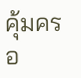คุ้มครอ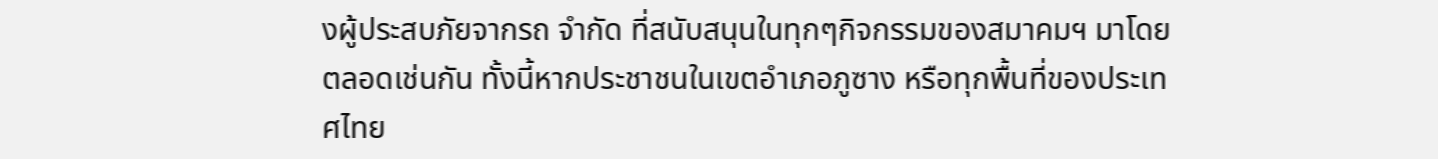งผู้ประสบภัยจากรถ จำกัด ที่สนับสนุนในทุกๆกิจกรรมของสมาคมฯ มาโดยตลอดเช่นกัน ทั้งนี้หากประชาชนในเขตอำเภอภูซาง หรือทุกพื้นที่ของประเทศไทย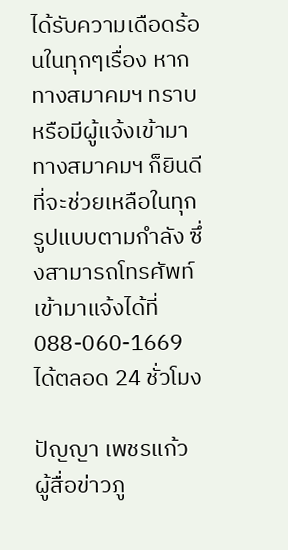ได้รับความเดือดร้อนในทุกๆเรื่อง หากทางสมาคมฯ ทราบหรือมีผู้แจ้งเข้ามา ทางสมาคมฯ ก็ยินดีที่จะช่วยเหลือในทุกรูปแบบตามกำลัง ซึ่งสามารถโทรศัพท์เข้ามาแจ้งได้ที่ 088-060-1669 ได้ตลอด 24 ชั่วโมง

ปัญญา เพชรแก้ว ผู้สื่อข่าวภู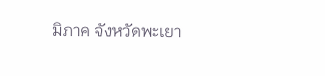มิภาค จังหวัดพะเยา